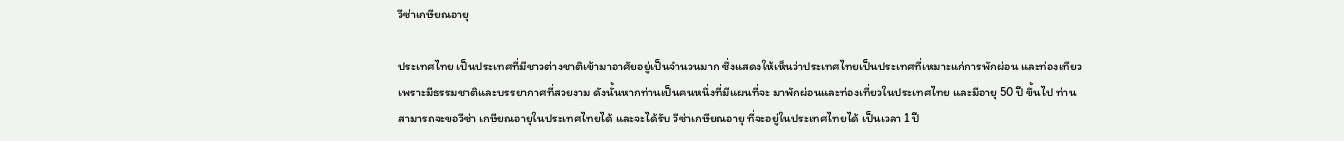วีซ่าเกษียณอายุ

ประเทศไทย เป็นประเทศที่มีชาวต่างชาติเข้ามาอาศัยอยู่เป็นจำนวนมาก ซึ่งแสดงให้เห็นว่าประเทศไทยเป็นประเทศที่เหมาะแก่การพักผ่อน และท่องเทียวเพราะมีธรรมชาติและบรรยากาศที่สวยงาม ดังนั้นหากท่านเป็นคนหนึ่งที่มีแผนที่จะ มาพักผ่อนและท่องเที่ยวในประเทศไทย และมีอายุ 50 ปี ขึ้นไป ท่านสามารถจะขอวีซ่า เกษียณอายุในประเทศไทยได้ และจะได้รับ วีซ่าเกษียณอายุ ที่จะอยู่ในประเทศไทยได้ เป็นเวลา 1 ปี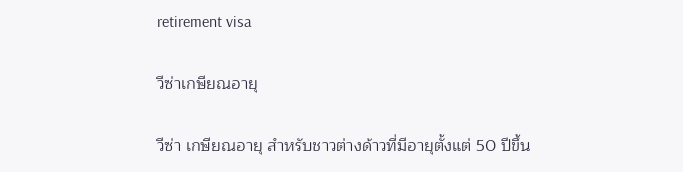retirement visa

วีซ่าเกษียณอายุ

วีซ่า เกษียณอายุ สำหรับชาวต่างด้าวที่มีอายุตั้งแต่ 50 ปีขึ้น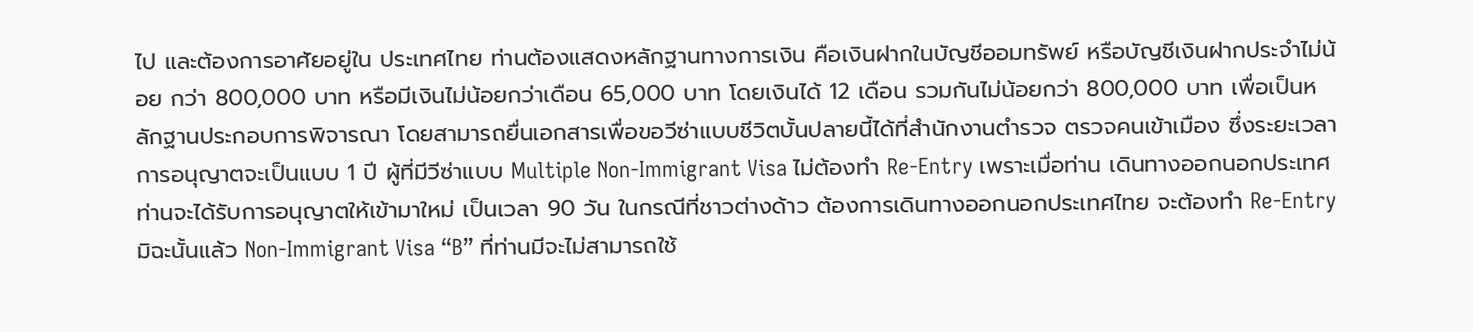ไป และต้องการอาศัยอยู่ใน ประเทศไทย ท่านต้องแสดงหลักฐานทางการเงิน คือเงินฝากในบัญชีออมทรัพย์ หรือบัญชีเงินฝากประจำไม่น้อย กว่า 800,000 บาท หรือมีเงินไม่น้อยกว่าเดือน 65,000 บาท โดยเงินได้ 12 เดือน รวมกันไม่น้อยกว่า 800,000 บาท เพื่อเป็นหลักฐานประกอบการพิจารณา โดยสามารถยื่นเอกสารเพื่อขอวีซ่าแบบชีวิตบั้นปลายนี้ได้ที่สำนักงานตำรวจ ตรวจคนเข้าเมือง ซึ่งระยะเวลาการอนุญาตจะเป็นแบบ 1 ปี ผู้ที่มีวีซ่าแบบ Multiple Non-Immigrant Visa ไม่ต้องทำ Re-Entry เพราะเมื่อท่าน เดินทางออกนอกประเทศ ท่านจะได้รับการอนุญาตให้เข้ามาใหม่ เป็นเวลา 90 วัน ในกรณีที่ชาวต่างด้าว ต้องการเดินทางออกนอกประเทศไทย จะต้องทำ Re-Entry มิฉะนั้นแล้ว Non-Immigrant Visa “B” ที่ท่านมีจะไม่สามารถใช้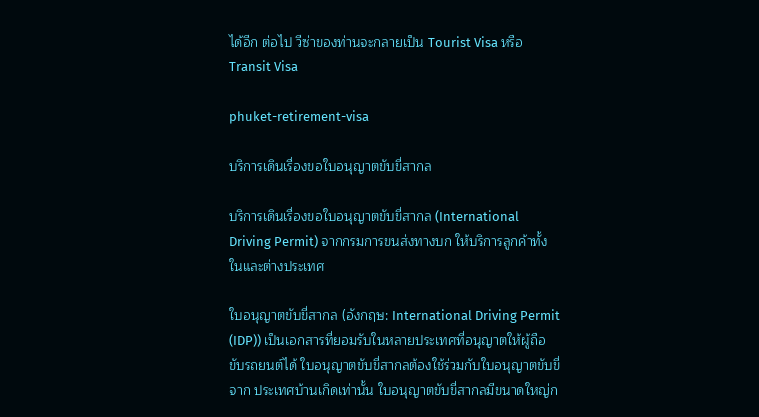ได้อีก ต่อไป วีซ่าของท่านจะกลายเป็น Tourist Visa หรือ Transit Visa

phuket-retirement-visa

บริการเดินเรื่องขอใบอนุญาตขับขี่สากล

บริการเดินเรื่องขอใบอนุญาตขับขี่สากล (International Driving Permit) จากกรมการขนส่งทางบก ให้บริการลูกค้าทั้งในและต่างประเทศ

ใบอนุญาตขับขี่สากล (อังกฤษ: International Driving Permit (IDP)) เป็นเอกสารที่ยอมรับในหลายประเทศที่อนุญาตให้ผู้ถือขับรถยนต์ได้ ใบอนุญาตขับขี่สากลต้องใช้ร่วมกับใบอนุญาตขับขี่จาก ประเทศบ้านเกิดเท่านั้น ใบอนุญาตขับขี่สากลมีขนาดใหญ่ก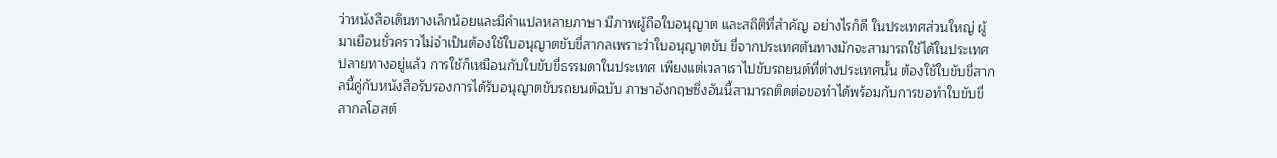ว่าหนังสือเดินทางเล็กน้อยและมีคำแปลหลายภาษา มีภาพผู้ถือใบอนุญาต และสถิติที่สำคัญ อย่างไรก็ดี ในประเทศส่วนใหญ่ ผู้มาเยือนชั่วคราวไม่จำเป็นต้องใช้ใบอนุญาตขับขี่สากลเพราะว่าใบอนุญาตขับ ขี่จากประเทศต้นทางมักจะสามารถใช้ได้ในประเทศปลายทางอยู่แล้ว การใช้ก็เหมือนกับใบขับขี่ธรรมดาในประเทศ เพียงแต่เวลาเราไปขับรถยนต์ที่ต่างประเทศนั้น ต้องใช้ใบขับขี่สากลนี้คู่กับหนังสือรับรองการได้รับอนุญาตขับรถยนต์ฉบับ ภาษาอังกฤษซึ่งอันนี้สามารถติดต่อขอทำได้พร้อมกับการขอทำใบขับขี่สากลโฮสต์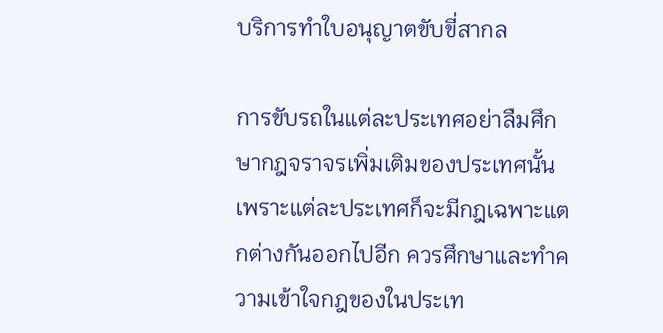บริการทำใบอนุญาตขับขี่สากล

การขับรถในแต่ละประเทศอย่าลืมศึกษากฎจราจรเพิ่มเติมของประเทศนั้น เพราะแต่ละประเทศก็จะมีกฎเฉพาะแตกต่างกันออกไปอีก ควรศึกษาและทำความเข้าใจกฎของในประเท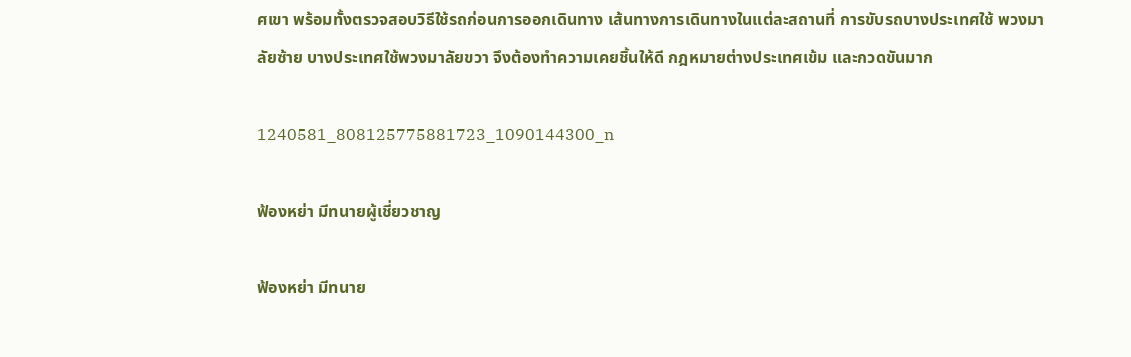ศเขา พร้อมทั้งตรวจสอบวิธีใช้รถก่อนการออกเดินทาง เส้นทางการเดินทางในแต่ละสถานที่ การขับรถบางประเทศใช้ พวงมาลัยซ้าย บางประเทศใช้พวงมาลัยขวา จึงต้องทำความเคยชิ้นให้ดี กฎหมายต่างประเทศเข้ม และกวดขันมาก

1240581_808125775881723_1090144300_n

ฟ้องหย่า มีทนายผู้เชี่ยวชาญ

ฟ้องหย่า มีทนาย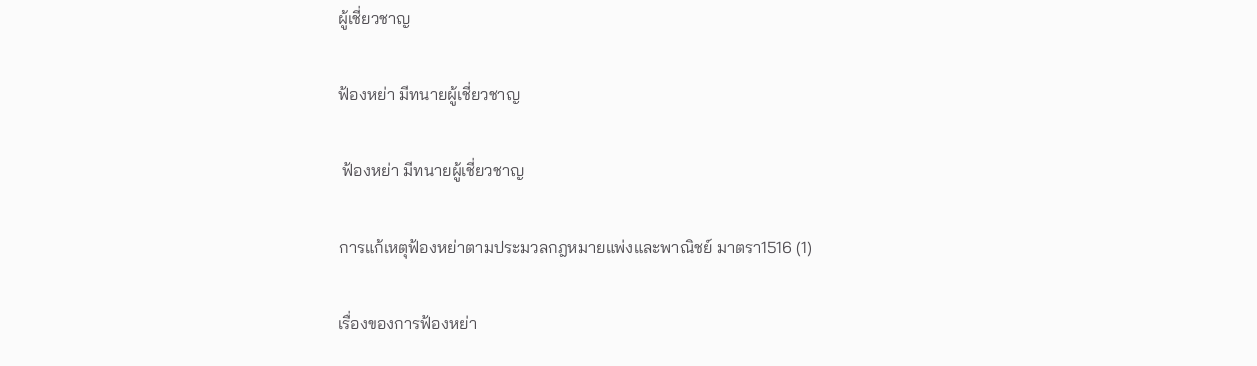ผู้เชี่ยวชาญ

ฟ้องหย่า มีทนายผู้เชี่ยวชาญ

 ฟ้องหย่า มีทนายผู้เชี่ยวชาญ

การแก้เหตุฟ้องหย่าตามประมวลกฎหมายแพ่งและพาณิชย์ มาตรา1516 (1)

เรื่องของการฟ้องหย่า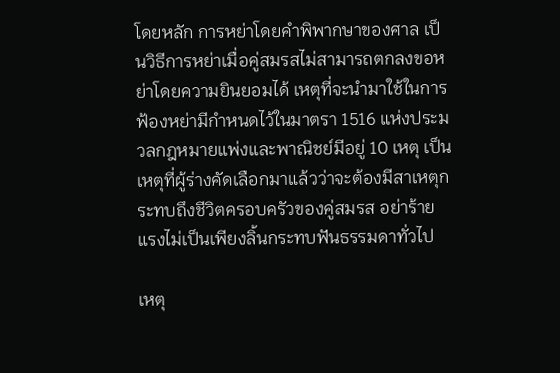โดยหลัก การหย่าโดยคำพิพากษาของศาล เป็นวิธีการหย่าเมื่อคู่สมรสไม่สามารถตกลงขอหย่าโดยความยินยอมได้ เหตุที่จะนำมาใช้ในการฟ้องหย่ามีกำหนดไว้ในมาตรา 1516 แห่งประมวลกฎหมายแพ่งและพาณิชย์มีอยู่ 10 เหตุ เป็นเหตุที่ผู้ร่างคัดเลือกมาแล้วว่าจะต้องมีสาเหตุกระทบถึงชีวิตครอบครัวของคู่สมรส อย่าร้ายแรงไม่เป็นเพียงลิ้นกระทบฟันธรรมดาทั่วไป

เหตุ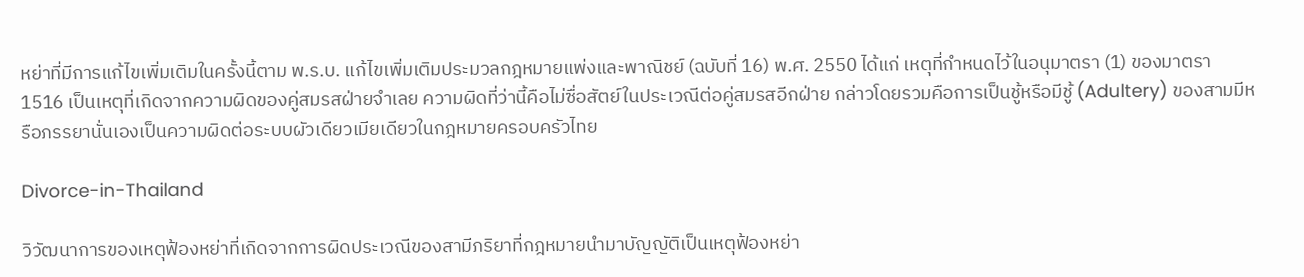หย่าที่มีการแก้ไขเพิ่มเติมในครั้งนี้ตาม พ.ร.บ. แก้ไขเพิ่มเติมประมวลกฎหมายแพ่งและพาณิชย์ (ฉบับที่ 16) พ.ศ. 2550 ได้แก่ เหตุที่กำหนดไว้ในอนุมาตรา (1) ของมาตรา 1516 เป็นเหตุที่เกิดจากความผิดของคู่สมรสฝ่ายจำเลย ความผิดที่ว่านี้คือไม่ซื่อสัตย์ในประเวณีต่อคู่สมรสอีกฝ่าย กล่าวโดยรวมคือการเป็นชู้หรือมีชู้ (Adultery) ของสามมีหรือภรรยานั่นเองเป็นความผิดต่อระบบผัวเดียวเมียเดียวในกฎหมายครอบครัวไทย

Divorce-in-Thailand

วิวัฒนาการของเหตุฟ้องหย่าที่เกิดจากการผิดประเวณีของสามีภริยาที่กฎหมายนำมาบัญญัติเป็นเหตุฟ้องหย่า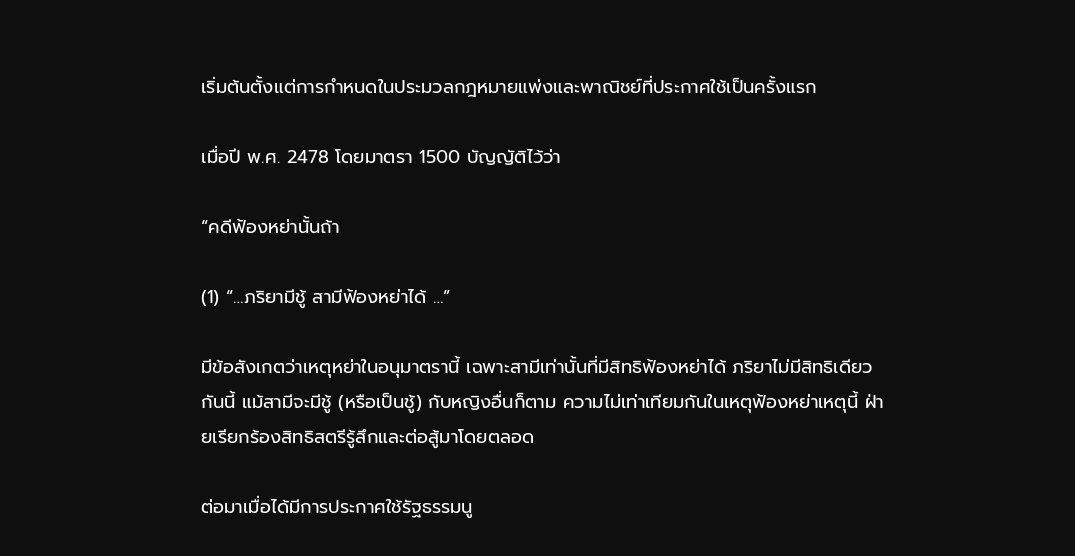เริ่มต้นตั้งแต่การกำหนดในประมวลกฎหมายแพ่งและพาณิชย์ที่ประกาศใช้เป็นครั้งแรก

เมื่อปี พ.ศ. 2478 โดยมาตรา 1500 บัญญัติไว้ว่า

“คดีฟ้องหย่านั้นถ้า

(1) “…ภริยามีชู้ สามีฟ้องหย่าได้ …”

มีข้อสังเกตว่าเหตุหย่าในอนุมาตรานี้ เฉพาะสามีเท่านั้นที่มีสิทธิฟ้องหย่าได้ ภริยาไม่มีสิทธิเดียวกันนี้ แม้สามีจะมีชู้ (หรือเป็นชู้) กับหญิงอื่นก็ตาม ความไม่เท่าเทียมกันในเหตุฟ้องหย่าเหตุนี้ ฝ่ายเรียกร้องสิทธิสตรีรู้สึกและต่อสู้มาโดยตลอด

ต่อมาเมื่อได้มีการประกาศใช้รัฐธรรมนู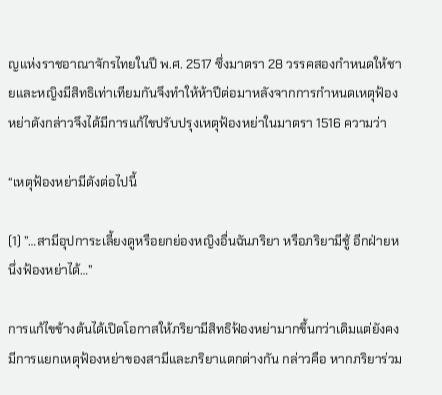ญแห่งราชอาณาจักรไทยในปี พ.ศ. 2517 ซึ่งมาตรา 28 วรรคสองกำหนดให้ชายและหญิงมีสิทธิเท่าเทียมกันจึงทำให้ห้าปีต่อมาหลังจากการกำหนดเหตุฟ้องหย่าดังกล่าวจึงได้มีการแก้ไขปรับปรุงเหตุฟ้องหย่าในมาตรา 1516 ความว่า

“เหตุฟ้องหย่ามีดังต่อไปนี้

(1) ”…สามีอุปการะเลี้ยงดูหรือยกย่องหญิงอื่นฉันภริยา หรือภริยามีชู้ อีกฝ่ายหนึ่งฟ้องหย่าได้…”

การแก้ไขข้างต้นได้เปิดโอกาสให้ภริยามีสิทธิฟ้องหย่ามากขึ้นกว่าเดิมแต่ยังคงมีการแยกเหตุฟ้องหย่าของสามีและภริยาแตกต่างกัน กล่าวคือ หากภริยาร่วม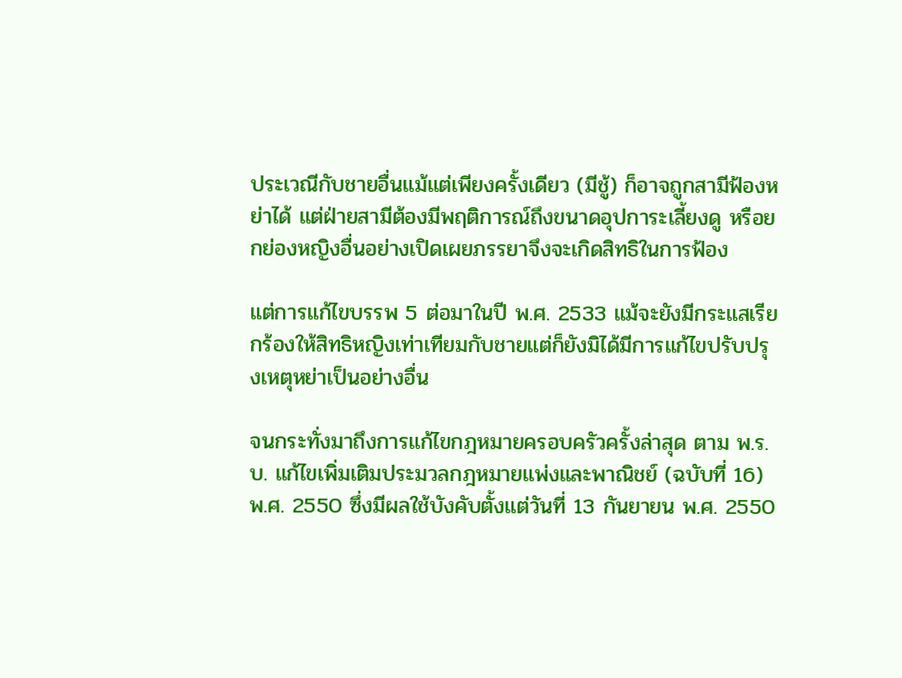ประเวณีกับชายอื่นแม้แต่เพียงครั้งเดียว (มีชู้) ก็อาจถูกสามีฟ้องหย่าได้ แต่ฝ่ายสามีต้องมีพฤติการณ์ถึงขนาดอุปการะเลี้ยงดู หรือยกย่องหญิงอื่นอย่างเปิดเผยภรรยาจึงจะเกิดสิทธิในการฟ้อง

แต่การแก้ไขบรรพ 5 ต่อมาในปี พ.ศ. 2533 แม้จะยังมีกระแสเรียกร้องให้สิทธิหญิงเท่าเทียมกับชายแต่ก็ยังมิได้มีการแก้ไขปรับปรุงเหตุหย่าเป็นอย่างอื่น

จนกระทั่งมาถึงการแก้ไขกฎหมายครอบครัวครั้งล่าสุด ตาม พ.ร.บ. แก้ไขเพิ่มเติมประมวลกฎหมายแพ่งและพาณิชย์ (ฉบับที่ 16) พ.ศ. 2550 ซึ่งมีผลใช้บังคับตั้งแต่วันที่ 13 กันยายน พ.ศ. 2550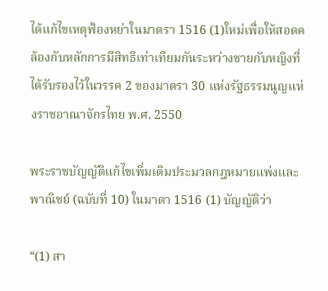ได้แก้ไขเหตุฟ้องหย่าในมาตรา 1516 (1)ใหม่เพื่อให้สอดคล้องกับหลักการมีสิทธิเท่าเทียมกันระหว่างชายกับหญิงที่ได้รับรองไว้ในวรรค 2 ของมาตรา 30 แห่งรัฐธรรมนูญแห่งราชอาณาจักรไทย พ.ศ. 2550

พระราชบัญญัติแก้ไขเพิ่มเติมประมวลกฎหมายแพ่งและพาณิชย์ (ฉบับที่ 10) ในมาตา 1516 (1) บัญญัติว่า

“(1) สา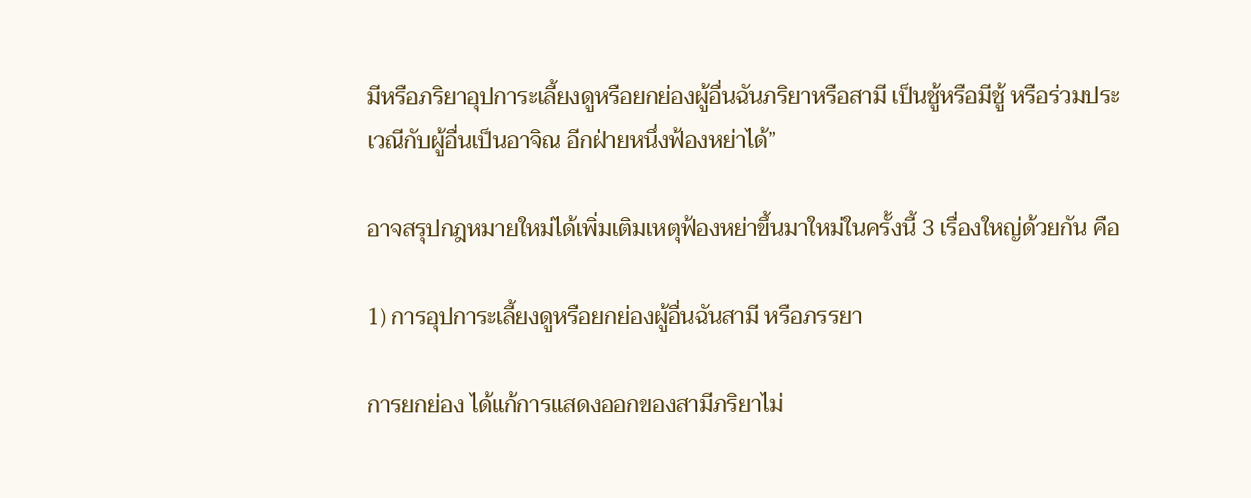มีหรือภริยาอุปการะเลี้ยงดูหรือยกย่องผู้อื่นฉันภริยาหรือสามี เป็นชู้หรือมีชู้ หรือร่วมประเวณีกับผู้อื่นเป็นอาจิณ อีกฝ่ายหนึ่งฟ้องหย่าได้”

อาจสรุปกฎหมายใหม่ได้เพิ่มเติมเหตุฟ้องหย่าขึ้นมาใหม่ในครั้งนี้ 3 เรื่องใหญ่ด้วยกัน คือ

1) การอุปการะเลี้ยงดูหรือยกย่องผู้อื่นฉันสามี หรือภรรยา

การยกย่อง ได้แก้การแสดงออกของสามีภริยาไม่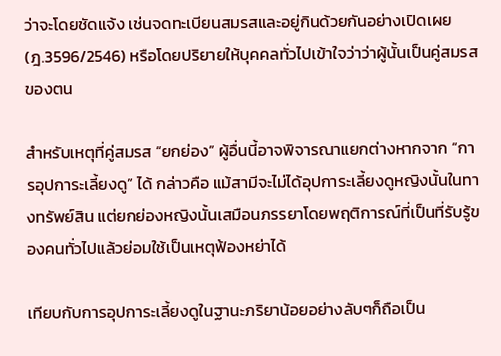ว่าจะโดยชัดแจ้ง เช่นจดทะเบียนสมรสและอยู่กินด้วยกันอย่างเปิดเผย (ฎ.3596/2546) หรือโดยปริยายให้บุคคลทั่วไปเข้าใจว่าว่าผู้นั้นเป็นคู่สมรสของตน

สำหรับเหตุที่คู่สมรส “ยกย่อง” ผู้อื่นนี้อาจพิจารณาแยกต่างหากจาก “การอุปการะเลี้ยงดู” ได้ กล่าวคือ แม้สามีจะไม่ได้อุปการะเลี้ยงดูหญิงนั้นในทางทรัพย์สิน แต่ยกย่องหญิงนั้นเสมือนภรรยาโดยพฤติการณ์ที่เป็นที่รับรู้ของคนทั่วไปแล้วย่อมใช้เป็นเหตุฟ้องหย่าได้

เทียบกับการอุปการะเลี้ยงดูในฐานะภริยาน้อยอย่างลับๆก็ถือเป็น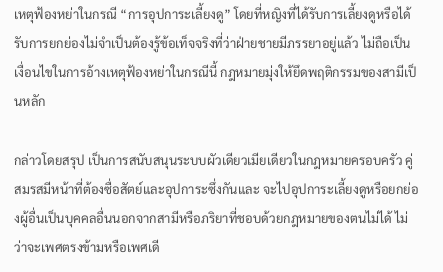เหตุฟ้องหย่าในกรณี “การอุปการะเลี้ยงดู” โดยที่หญิงที่ได้รับการเลี้ยงดูหรือได้รับการยกย่องไม่จำเป็นต้องรู้ข้อเท็จจริงที่ว่าฝ่ายชายมีภรรยาอยู่แล้ว ไม่ถือเป็นเงื่อนไขในการอ้างเหตุฟ้องหย่าในกรณีนี้ กฎหมายมุ่งให้ยึดพฤติกรรมของสามีเป็นหลัก

กล่าวโดยสรุป เป็นการสนับสนุนระบบผัวเดียวเมียเดียวในกฎหมายครอบครัว คู่สมรสมีหน้าที่ต้องซื่อสัตย์และอุปการะซึ่งกันและ จะไปอุปการะเลี้ยงดูหรือยกย่องผู้อื่นเป็นบุคคลอื่นนอกจากสามีหรือภริยาที่ชอบด้วยกฎหมายของตนไม่ได้ ไม่ว่าจะเพศตรงข้ามหรือเพศเดี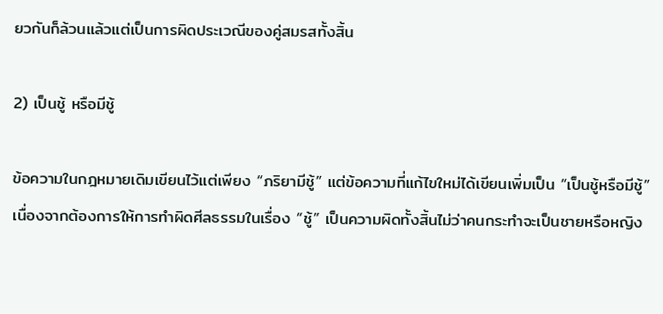ยวกันก็ล้วนแล้วแต่เป็นการผิดประเวณีของคู่สมรสทั้งสิ้น

2) เป็นชู้ หรือมีชู้

ข้อความในกฎหมายเดิมเขียนไว้แต่เพียง “ภริยามีชู้” แต่ข้อความที่แก้ไขใหม่ได้เขียนเพิ่มเป็น “เป็นชู้หรือมีชู้” เนื่องจากต้องการให้การทำผิดศีลธรรมในเรื่อง “ชู้” เป็นความผิดทั้งสิ้นไม่ว่าคนกระทำจะเป็นชายหรือหญิง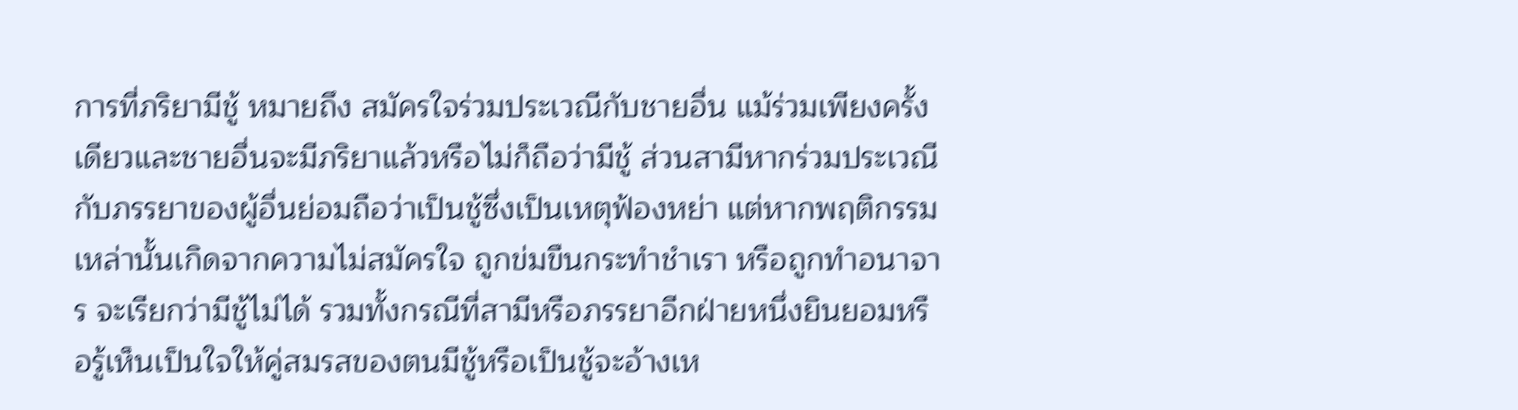การที่ภริยามีชู้ หมายถึง สมัครใจร่วมประเวณีกับชายอื่น แม้ร่วมเพียงครั้งเดียวและชายอื่นจะมีภริยาแล้วหรือไม่ก็ถือว่ามีชู้ ส่วนสามีหากร่วมประเวณีกับภรรยาของผู้อื่นย่อมถือว่าเป็นชู้ซึ่งเป็นเหตุฟ้องหย่า แต่หากพฤติกรรมเหล่านั้นเกิดจากความไม่สมัครใจ ถูกข่มขืนกระทำชำเรา หรือถูกทำอนาจาร จะเรียกว่ามีชู้ไม่ได้ รวมทั้งกรณีที่สามีหรือภรรยาอีกฝ่ายหนึ่งยินยอมหรือรู้เห็นเป็นใจให้คู่สมรสของตนมีชู้หรือเป็นชู้จะอ้างเห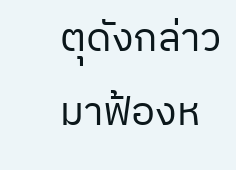ตุดังกล่าวมาฟ้องห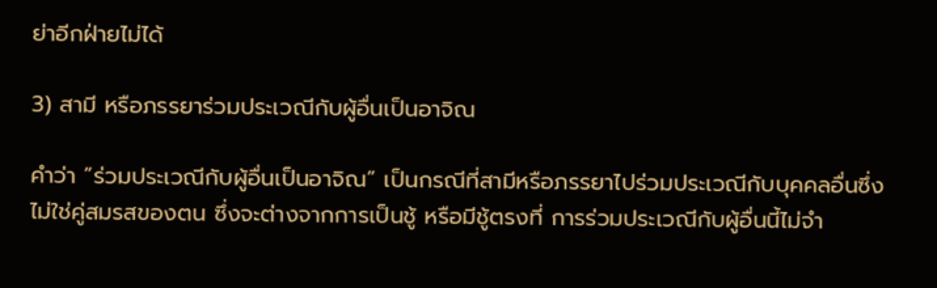ย่าอีกฝ่ายไม่ได้

3) สามี หรือภรรยาร่วมประเวณีกับผู้อื่นเป็นอาจิณ

คำว่า ”ร่วมประเวณีกับผู้อื่นเป็นอาจิณ” เป็นกรณีที่สามีหรือภรรยาไปร่วมประเวณีกับบุคคลอื่นซึ่งไม่ใช่คู่สมรสของตน ซึ่งจะต่างจากการเป็นชู้ หรือมีชู้ตรงที่ การร่วมประเวณีกับผู้อื่นนี้ไม่จำ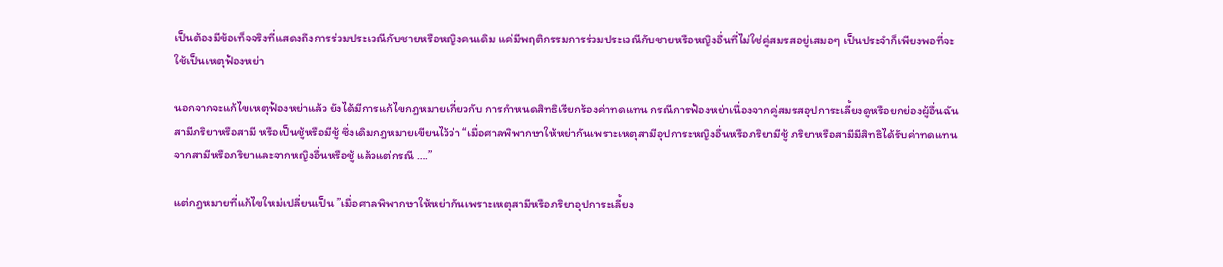เป็นต้องมีข้อเท็จจริงที่แสดงถึงการร่วมประเวณีกับชายหรือหญิงคนเดิม แค่มีพฤติกรรมการร่วมประเวณีกับชายหรือหญิงอื่นที่ไม่ใช่คู่สมรสอยู่เสมอๆ เป็นประจำก็เพียงพอที่จะใช้เป็นเหตุฟ้องหย่า

นอกจากจะแก้ไขเหตุฟ้องหย่าแล้ว ยังได้มีการแก้ไขกฎหมายเกี่ยวกับ การกำหนดสิทธิเรียกร้องค่าทดแทน กรณีการฟ้องหย่าเนื่องจากคู่สมรสอุปการะเลี้ยงดูหรือยกย่องผู้อื่นฉันสามีภริยาหรือสามี หรือเป็นชู้หรือมีชู้ ซึ่งเดิมกฎหมายเขียนไว้ว่า “เมื่อศาลพิพากษาให้หย่ากันเพราะเหตุสามีอุปการะหญิงอื่นหรือภริยามีชู้ ภริยาหรือสามีมีสิทธิได้รับค่าทดแทนจากสามีหรือภริยาและจากหญิงอื่นหรือชู้ แล้วแต่กรณี ….”

แต่กฎหมายที่แก้ไขใหม่เปลี่ยนเป็น ”เมื่อศาลพิพากษาให้หย่ากันเพราะเหตุสามีหรือภริยาอุปการะเลี้ยง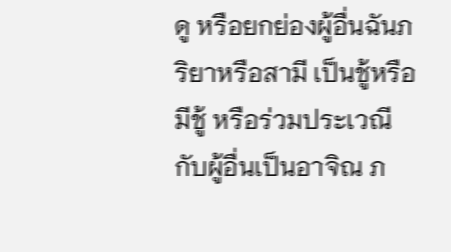ดู หรือยกย่องผู้อื่นฉันภริยาหรือสามี เป็นชู้หรือมีชู้ หรือร่วมประเวณีกับผู้อื่นเป็นอาจิณ ภ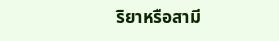ริยาหรือสามี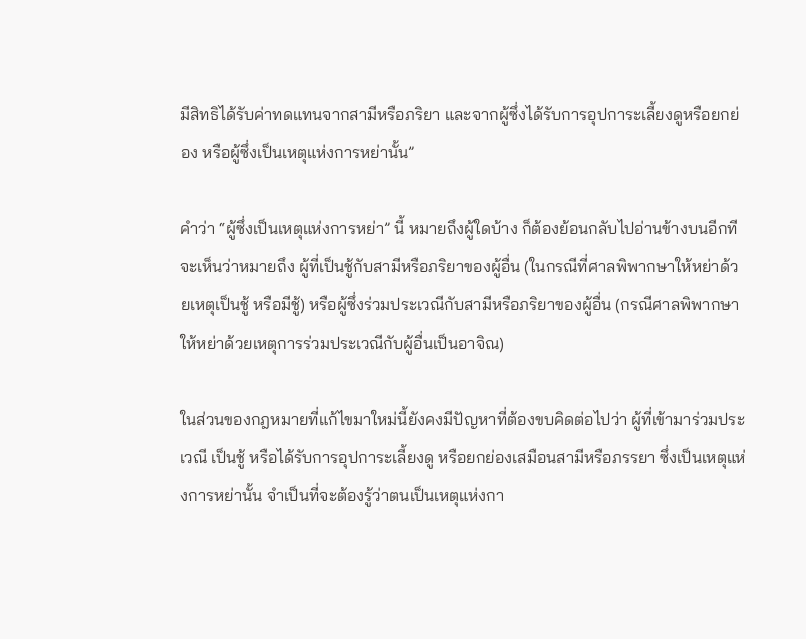มีสิทธิได้รับค่าทดแทนจากสามีหรือภริยา และจากผู้ซึ่งได้รับการอุปการะเลี้ยงดูหรือยกย่อง หรือผู้ซึ่งเป็นเหตุแห่งการหย่านั้น”

คำว่า “ผู้ซึ่งเป็นเหตุแห่งการหย่า” นี้ หมายถึงผู้ใดบ้าง ก็ต้องย้อนกลับไปอ่านข้างบนอีกที จะเห็นว่าหมายถึง ผู้ที่เป็นชู้กับสามีหรือภริยาของผู้อื่น (ในกรณีที่ศาลพิพากษาให้หย่าด้วยเหตุเป็นชู้ หรือมีชู้) หรือผู้ซึ่งร่วมประเวณีกับสามีหรือภริยาของผู้อื่น (กรณีศาลพิพากษาให้หย่าด้วยเหตุการร่วมประเวณีกับผู้อื่นเป็นอาจิณ)

ในส่วนของกฎหมายที่แก้ไขมาใหม่นี้ยังคงมีปัญหาที่ต้องขบคิดต่อไปว่า ผู้ที่เข้ามาร่วมประเวณี เป็นชู้ หรือได้รับการอุปการะเลี้ยงดู หรือยกย่องเสมือนสามีหรือภรรยา ซึ่งเป็นเหตุแห่งการหย่านั้น จำเป็นที่จะต้องรู้ว่าตนเป็นเหตุแห่งกา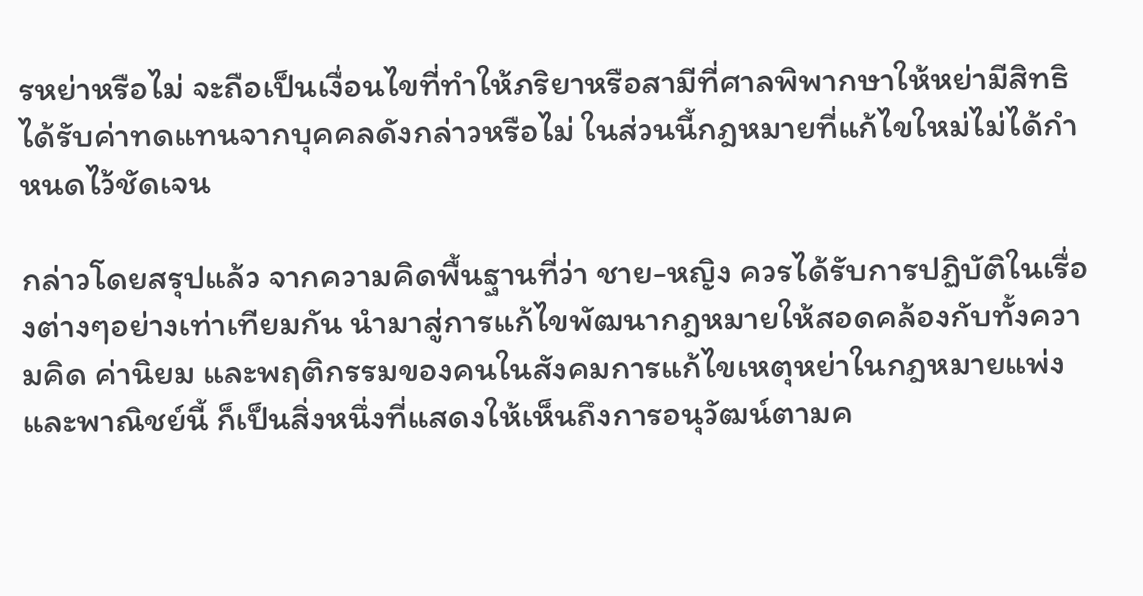รหย่าหรือไม่ จะถือเป็นเงื่อนไขที่ทำให้ภริยาหรือสามีที่ศาลพิพากษาให้หย่ามีสิทธิได้รับค่าทดแทนจากบุคคลดังกล่าวหรือไม่ ในส่วนนี้กฎหมายที่แก้ไขใหม่ไม่ได้กำหนดไว้ชัดเจน

กล่าวโดยสรุปแล้ว จากความคิดพื้นฐานที่ว่า ชาย-หญิง ควรได้รับการปฏิบัติในเรื่องต่างๆอย่างเท่าเทียมกัน นำมาสู่การแก้ไขพัฒนากฎหมายให้สอดคล้องกับทั้งความคิด ค่านิยม และพฤติกรรมของคนในสังคมการแก้ไขเหตุหย่าในกฎหมายแพ่งและพาณิชย์นี้ ก็เป็นสิ่งหนึ่งที่แสดงให้เห็นถึงการอนุวัฒน์ตามค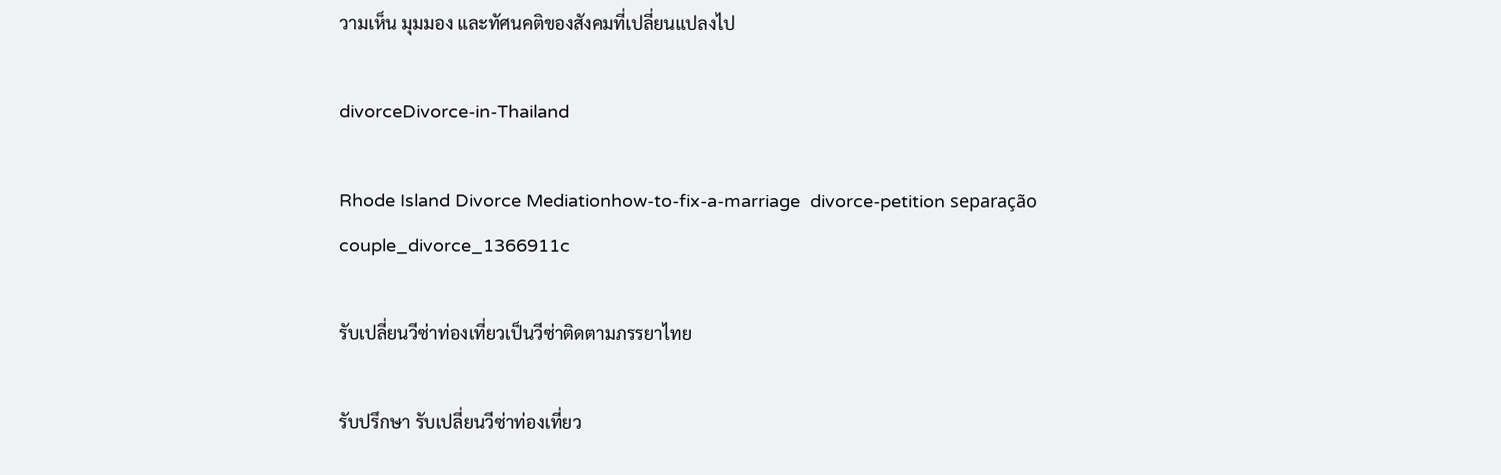วามเห็น มุมมอง และทัศนคติของสังคมที่เปลี่ยนแปลงไป

divorceDivorce-in-Thailand

Rhode Island Divorce Mediationhow-to-fix-a-marriage  divorce-petition separação couple_divorce_1366911c

รับเปลี่ยนวีซ่าท่องเที่ยวเป็นวีซ่าติดตามภรรยาไทย

รับปรึกษา รับเปลี่ยนวีซ่าท่องเที่ยว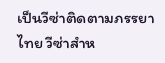เป็นวีซ่าติดตามภรรยาไทย วีซ่าสำห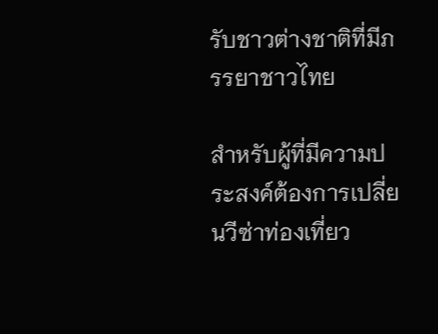รับชาวต่างชาติที่มีภรรยาชาวไทย

สำหรับผู้ที่มีความประสงค์ต้องการเปลี่ยนวีซ่าท่องเที่ยว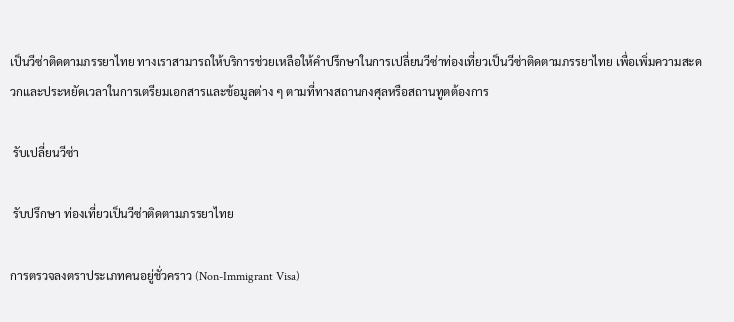เป็นวีซ่าติดตามภรรยาไทย ทางเราสามารถให้บริการช่วยเหลือให้คำปรึกษาในการเปลี่ยนวีซ่าท่องเที่ยวเป็นวีซ่าติดตามภรรยาไทย เพื่อเพิ่มความสะดวกและประหยัดเวลาในการเตรียมเอกสารและข้อมูลต่าง ๆ ตามที่ทางสถานกงศุลหรือสถานทูตต้องการ

 รับเปลี่ยนวีซ่า

 รับปรึกษา ท่องเที่ยวเป็นวีซ่าติดตามภรรยาไทย

การตรวจลงตราประเภทคนอยู่ชั่วคราว (Non-Immigrant Visa)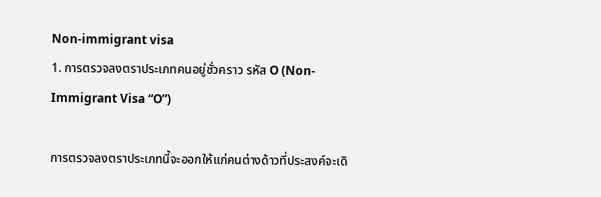Non-immigrant visa
1. การตรวจลงตราประเภทคนอยู่ชั่วคราว รหัส O (Non-Immigrant Visa “O”)

การตรวจลงตราประเภทนี้จะออกให้แก่คนต่างด้าวที่ประสงค์จะเดิ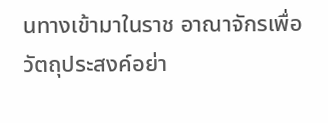นทางเข้ามาในราช อาณาจักรเพื่อวัตถุประสงค์อย่า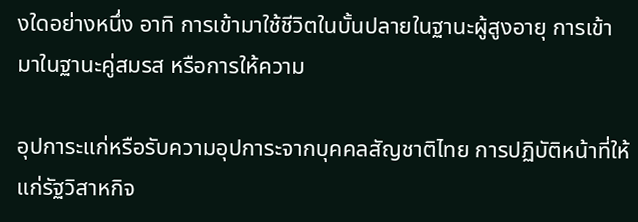งใดอย่างหนึ่ง อาทิ การเข้ามาใช้ชีวิตในบั้นปลายในฐานะผู้สูงอายุ การเข้ามาในฐานะคู่สมรส หรือการให้ความ

อุปการะแก่หรือรับความอุปการะจากบุคคลสัญชาติไทย การปฏิบัติหน้าที่ให้แก่รัฐวิสาหกิจ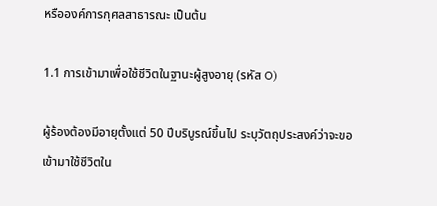หรือองค์การกุศลสาธารณะ เป็นต้น

1.1 การเข้ามาเพื่อใช้ชีวิตในฐานะผู้สูงอายุ (รหัส O)

ผู้ร้องต้องมีอายุตั้งแต่ 50 ปีบริบูรณ์ขึ้นไป ระบุวัตถุประสงค์ว่าจะขอเข้ามาใช้ชีวิตใน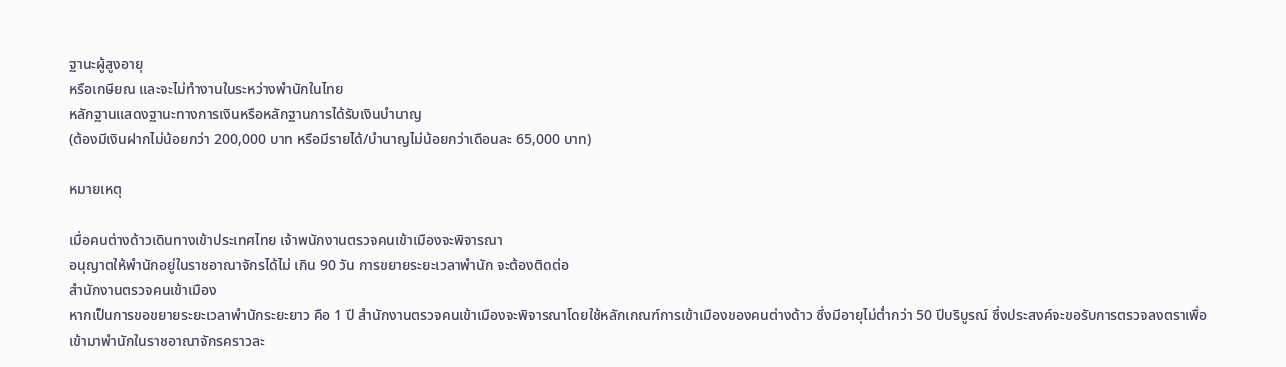ฐานะผู้สูงอายุ
หรือเกษียณ และจะไม่ทำงานในระหว่างพำนักในไทย
หลักฐานแสดงฐานะทางการเงินหรือหลักฐานการได้รับเงินบำนาญ
(ต้องมีเงินฝากไม่น้อยกว่า 200,000 บาท หรือมีรายได้/บำนาญไม่น้อยกว่าเดือนละ 65,000 บาท)

หมายเหตุ

เมื่อคนต่างด้าวเดินทางเข้าประเทศไทย เจ้าพนักงานตรวจคนเข้าเมืองจะพิจารณา
อนุญาตให้พำนักอยู่ในราชอาณาจักรได้ไม่ เกิน 90 วัน การขยายระยะเวลาพำนัก จะต้องติดต่อ
สำนักงานตรวจคนเข้าเมือง
หากเป็นการขอขยายระยะเวลาพำนักระยะยาว คือ 1 ปี สำนักงานตรวจคนเข้าเมืองจะพิจารณาโดยใช้หลักเกณฑ์การเข้าเมืองของคนต่างด้าว ซึ่งมีอายุไม่ต่ำกว่า 50 ปีบริบูรณ์ ซึ่งประสงค์จะขอรับการตรวจลงตราเพื่อเข้ามาพำนักในราชอาณาจักรคราวละ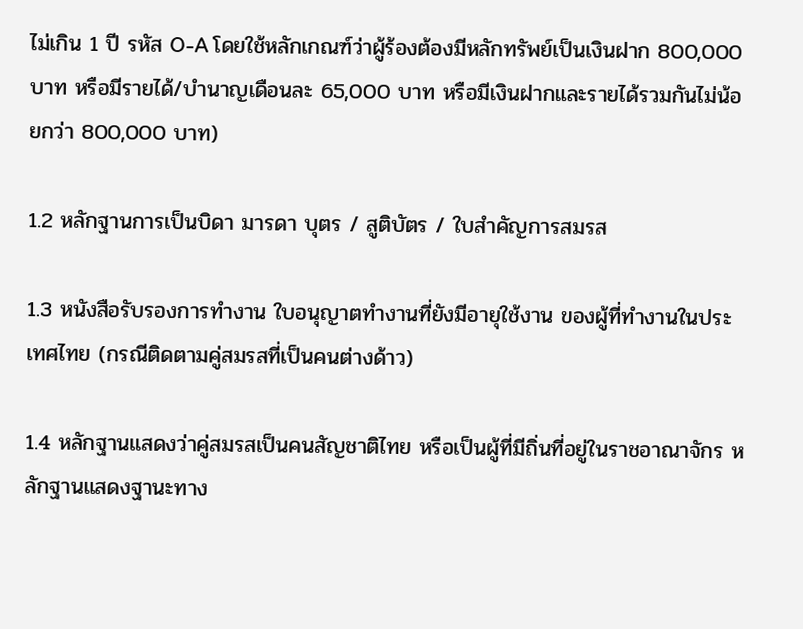ไม่เกิน 1 ปี รหัส O-A โดยใช้หลักเกณฑ์ว่าผู้ร้องต้องมีหลักทรัพย์เป็นเงินฝาก 800,000 บาท หรือมีรายได้/บำนาญเดือนละ 65,000 บาท หรือมีเงินฝากและรายได้รวมกันไม่น้อยกว่า 800,000 บาท)

1.2 หลักฐานการเป็นบิดา มารดา บุตร / สูติบัตร / ใบสำคัญการสมรส

1.3 หนังสือรับรองการทำงาน ใบอนุญาตทำงานที่ยังมีอายุใช้งาน ของผู้ที่ทำงานในประเทศไทย (กรณีติดตามคู่สมรสที่เป็นคนต่างด้าว)

1.4 หลักฐานแสดงว่าคู่สมรสเป็นคนสัญชาติไทย หรือเป็นผู้ที่มีถิ่นที่อยู่ในราชอาณาจักร หลักฐานแสดงฐานะทาง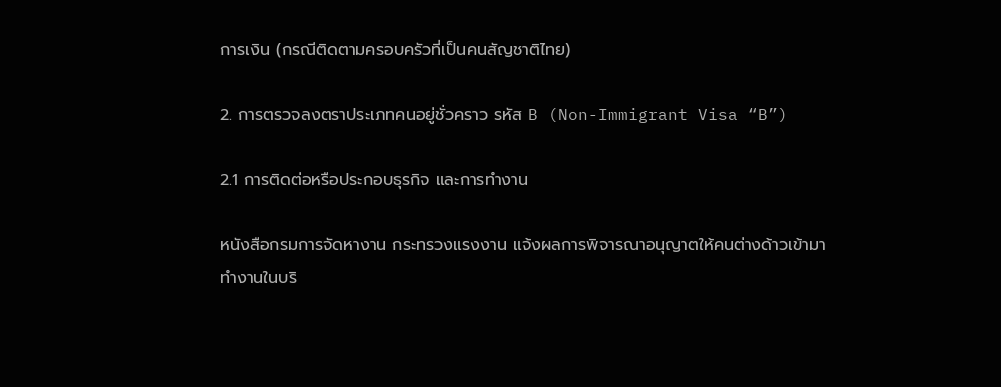การเงิน (กรณีติดตามครอบครัวที่เป็นคนสัญชาติไทย)

2. การตรวจลงตราประเภทคนอยู่ชั่วคราว รหัส B (Non-Immigrant Visa “B”)

2.1 การติดต่อหรือประกอบธุรกิจ และการทำงาน

หนังสือกรมการจัดหางาน กระทรวงแรงงาน แจ้งผลการพิจารณาอนุญาตให้คนต่างด้าวเข้ามา
ทำงานในบริ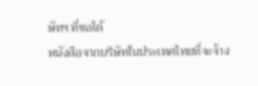ษัทฯ ที่ขอได้
หนังสือจากบริษัทในประเทศไทยที่จะจ้าง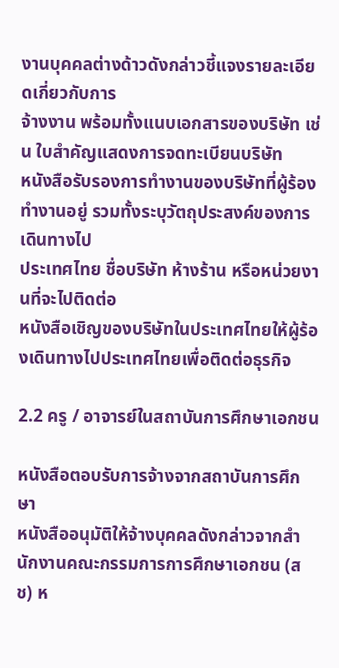งานบุคคลต่างด้าวดังกล่าวชี้แจงรายละเอียดเกี่ยวกับการ
จ้างงาน พร้อมทั้งแนบเอกสารของบริษัท เช่น ใบสำคัญแสดงการจดทะเบียนบริษัท
หนังสือรับรองการทำงานของบริษัทที่ผู้ร้องทำงานอยู่ รวมทั้งระบุวัตถุประสงค์ของการเดินทางไป
ประเทศไทย ชื่อบริษัท ห้างร้าน หรือหน่วยงานที่จะไปติดต่อ
หนังสือเชิญของบริษัทในประเทศไทยให้ผู้ร้องเดินทางไปประเทศไทยเพื่อติดต่อธุรกิจ

2.2 ครู / อาจารย์ในสถาบันการศึกษาเอกชน

หนังสือตอบรับการจ้างจากสถาบันการศึกษา
หนังสืออนุมัติให้จ้างบุคคลดังกล่าวจากสำนักงานคณะกรรมการการศึกษาเอกชน (สช) ห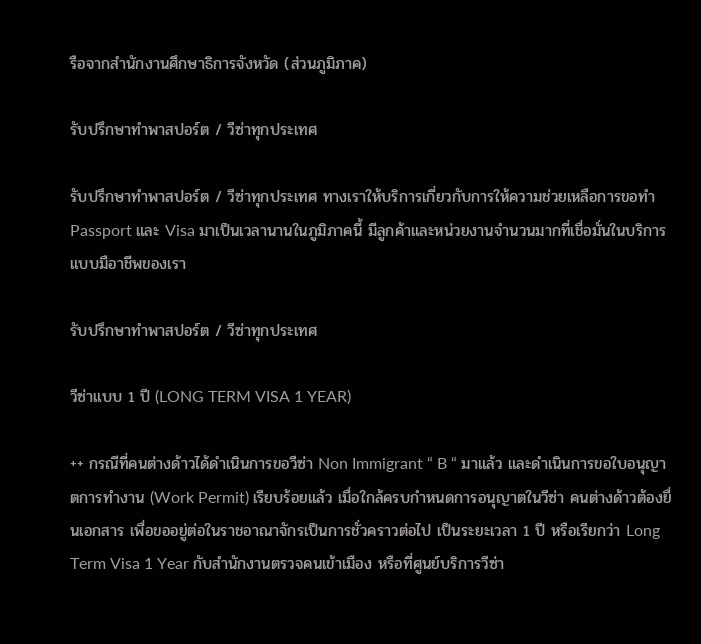รือจากสำนักงานศึกษาธิการจังหวัด (ส่วนภูมิภาค)

รับปรึกษาทำพาสปอร์ต / วีซ่าทุกประเทศ

รับปรึกษาทำพาสปอร์ต / วีซ่าทุกประเทศ ทางเราให้บริการเกี่ยวกับการให้ความช่วยเหลือการขอทำ  Passport และ Visa มาเป็นเวลานานในภูมิภาคนี้ มีลูกค้าและหน่วยงานจำนวนมากที่เชื่อมั่นในบริการแบบมือาชีพของเรา

รับปรึกษาทำพาสปอร์ต / วีซ่าทุกประเทศ

วีซ่าแบบ 1 ปี (LONG TERM VISA 1 YEAR)

++ กรณีที่คนต่างด้าวได้ดำเนินการขอวีซ่า Non Immigrant “ B “ มาแล้ว และดำเนินการขอใบอนุญาตการทำงาน (Work Permit) เรียบร้อยแล้ว เมื่อใกล้ครบกำหนดการอนุญาตในวีซ่า คนต่างด้าวต้องยื่นเอกสาร เพื่อขออยู่ต่อในราชอาณาจักรเป็นการชั่วคราวต่อไป เป็นระยะเวลา 1 ปี หรือเรียกว่า Long Term Visa 1 Year กับสำนักงานตรวจคนเข้าเมือง หรือที่ศูนย์บริการวีซ่า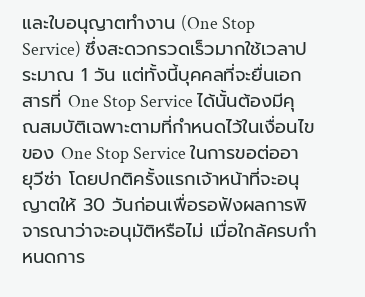และใบอนุญาตทำงาน (One Stop Service) ซึ่งสะดวกรวดเร็วมากใช้เวลาประมาณ 1 วัน แต่ทั้งนี้บุคคลที่จะยื่นเอกสารที่ One Stop Service ได้นั้นต้องมีคุณสมบัติเฉพาะตามที่กำหนดไว้ในเงื่อนไขของ One Stop Service ในการขอต่ออายุวีซ่า โดยปกติครั้งแรกเจ้าหน้าที่จะอนุญาตให้ 30 วันก่อนเพื่อรอฟังผลการพิจารณาว่าจะอนุมัติหรือไม่ เมื่อใกล้ครบกำหนดการ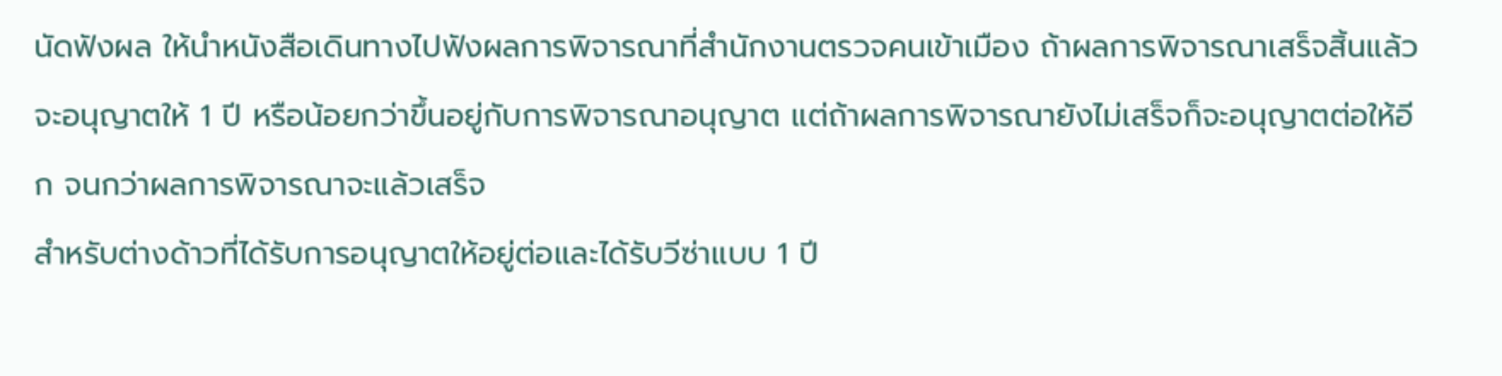นัดฟังผล ให้นำหนังสือเดินทางไปฟังผลการพิจารณาที่สำนักงานตรวจคนเข้าเมือง ถ้าผลการพิจารณาเสร็จสิ้นแล้วจะอนุญาตให้ 1 ปี หรือน้อยกว่าขึ้นอยู่กับการพิจารณาอนุญาต แต่ถ้าผลการพิจารณายังไม่เสร็จก็จะอนุญาตต่อให้อีก จนกว่าผลการพิจารณาจะแล้วเสร็จ
สำหรับต่างด้าวที่ได้รับการอนุญาตให้อยู่ต่อและได้รับวีซ่าแบบ 1 ปี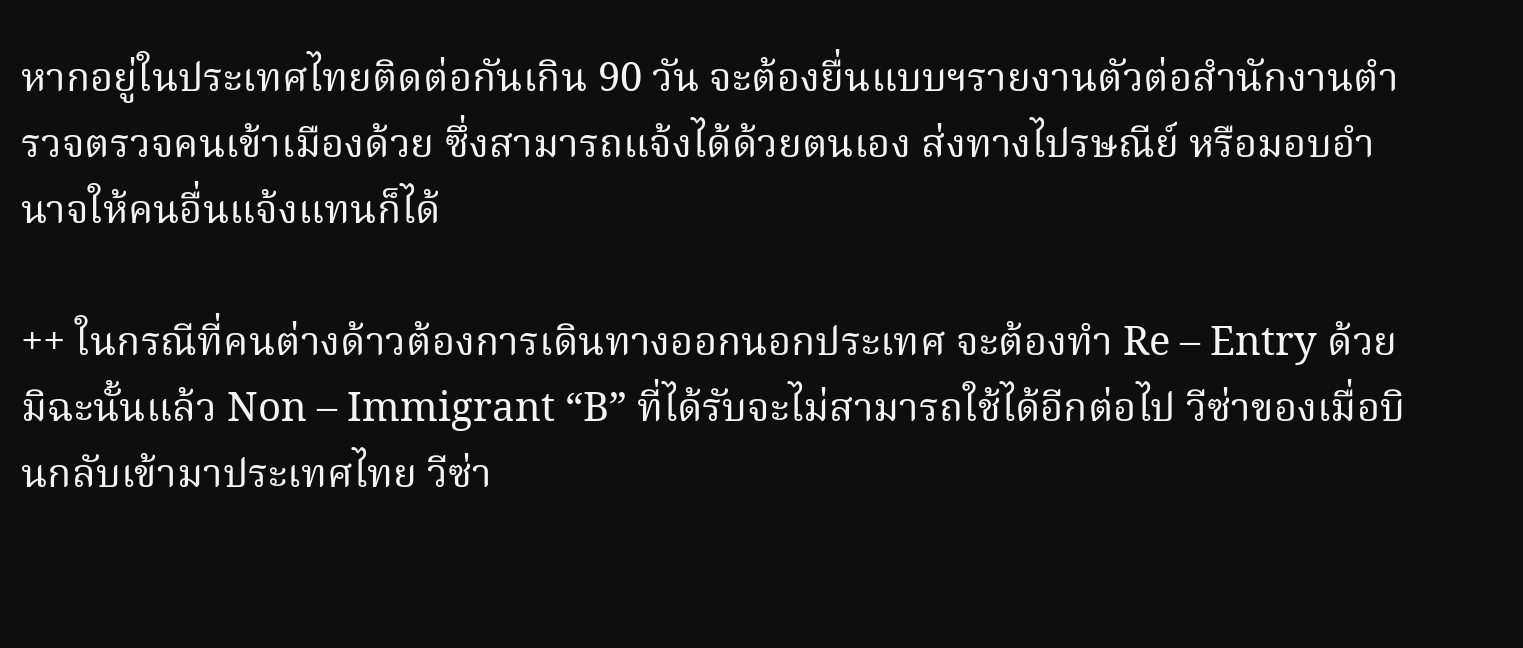หากอยู่ในประเทศไทยติดต่อกันเกิน 90 วัน จะต้องยื่นแบบฯรายงานตัวต่อสำนักงานตำรวจตรวจคนเข้าเมืองด้วย ซึ่งสามารถแจ้งได้ด้วยตนเอง ส่งทางไปรษณีย์ หรือมอบอำนาจให้คนอื่นแจ้งแทนก็ได้

++ ในกรณีที่คนต่างด้าวต้องการเดินทางออกนอกประเทศ จะต้องทำ Re – Entry ด้วย มิฉะนั้นแล้ว Non – Immigrant “B” ที่ได้รับจะไม่สามารถใช้ได้อีกต่อไป วีซ่าของเมื่อบินกลับเข้ามาประเทศไทย วีซ่า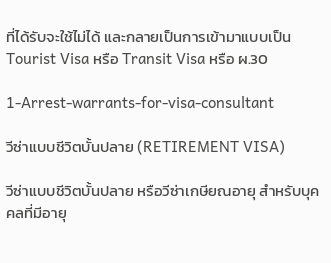ที่ได้รับจะใช้ไม่ได้ และกลายเป็นการเข้ามาแบบเป็น Tourist Visa หรือ Transit Visa หรือ ผ.30

1-Arrest-warrants-for-visa-consultant

วีซ่าแบบชีวิตบั้นปลาย (RETIREMENT VISA)

วีซ่าแบบชีวิตบั้นปลาย หรือวีซ่าเกษียณอายุ สำหรับบุคคลที่มีอายุ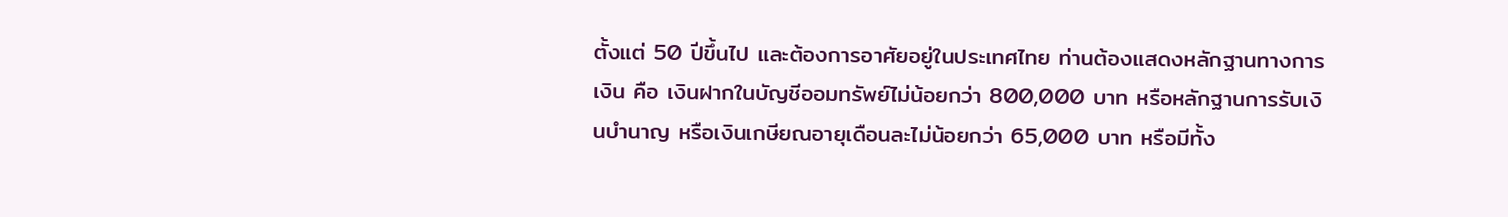ตั้งแต่ 50 ปีขึ้นไป และต้องการอาศัยอยู่ในประเทศไทย ท่านต้องแสดงหลักฐานทางการเงิน คือ เงินฝากในบัญชีออมทรัพย์ไม่น้อยกว่า 800,000 บาท หรือหลักฐานการรับเงินบำนาญ หรือเงินเกษียณอายุเดือนละไม่น้อยกว่า 65,000 บาท หรือมีทั้ง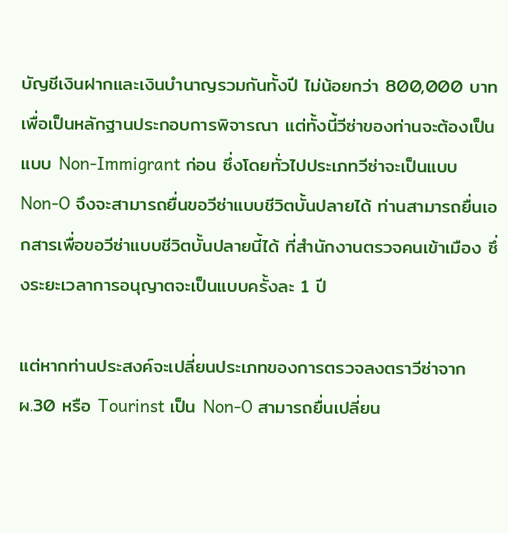บัญชีเงินฝากและเงินบำนาญรวมกันทั้งปี ไม่น้อยกว่า 800,000 บาท เพื่อเป็นหลักฐานประกอบการพิจารณา แต่ทั้งนี้วีซ่าของท่านจะต้องเป็นแบบ Non-Immigrant ก่อน ซึ่งโดยทั่วไปประเภทวีซ่าจะเป็นแบบ Non-O จึงจะสามารถยื่นขอวีซ่าแบบชีวิตบั้นปลายได้ ท่านสามารถยื่นเอกสารเพื่อขอวีซ่าแบบชีวิตบั้นปลายนี้ได้ ที่สำนักงานตรวจคนเข้าเมือง ซึ่งระยะเวลาการอนุญาตจะเป็นแบบครั้งละ 1 ปี

แต่หากท่านประสงค์จะเปลี่ยนประเภทของการตรวจลงตราวีซ่าจาก ผ.30 หรือ Tourinst เป็น Non-O สามารถยื่นเปลี่ยน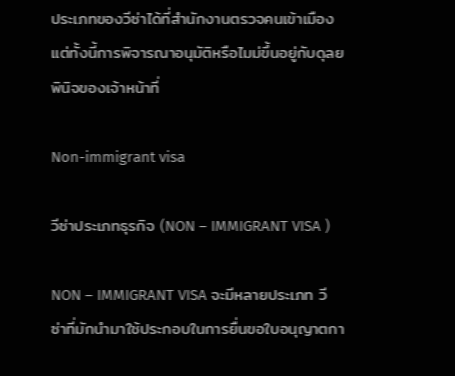ประเภทของวีซ่าได้ที่สำนักงานตรวจคนเข้าเมือง แต่ทั้งนี้การพิจารณาอนุมัติหรือไมม่ขึ้นอยู่กับดุลยพินิจของเจ้าหน้าที่

Non-immigrant visa

วีซ่าประเภทธุรกิจ (NON – IMMIGRANT VISA )

NON – IMMIGRANT VISA จะมีหลายประเภท วีซ่าที่มักนำมาใช้ประกอบในการยื่นขอใบอนุญาตกา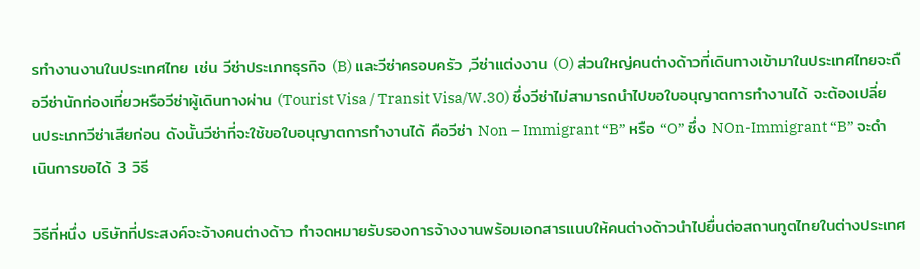รทำงานงานในประเทศไทย เช่น วีซ่าประเภทธุรกิจ (B) และวีซ่าครอบครัว ,วีซ่าแต่งงาน (O) ส่วนใหญ่คนต่างด้าวที่เดินทางเข้ามาในประเทศไทยจะถือวีซ่านักท่องเที่ยวหรือวีซ่าผู้เดินทางผ่าน (Tourist Visa / Transit Visa/W.30) ซึ่งวีซ่าไม่สามารถนำไปขอใบอนุญาตการทำงานได้ จะต้องเปลี่ยนประเภทวีซ่าเสียก่อน ดังนั้นวีซ่าที่จะใช้ขอใบอนุญาตการทำงานได้ คือวีซ่า Non – Immigrant “B” หรือ “O” ซึ่ง NOn-Immigrant “B” จะดำเนินการขอได้ 3 วิธี

วิธีที่หนึ่ง บริษัทที่ประสงค์จะจ้างคนต่างด้าว ทำจดหมายรับรองการจ้างงานพร้อมเอกสารแนบให้คนต่างด้าวนำไปยื่นต่อสถานทูตไทยในต่างประเทศ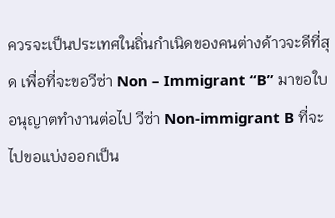ควรจะเป็นประเทศในถิ่นกำเนิดของคนต่างด้าวจะดีที่สุด เพื่อที่จะขอวีซ่า Non – Immigrant “B” มาขอใบอนุญาตทำงานต่อไป วีซ่า Non-immigrant B ที่จะไปขอแบ่งออกเป็น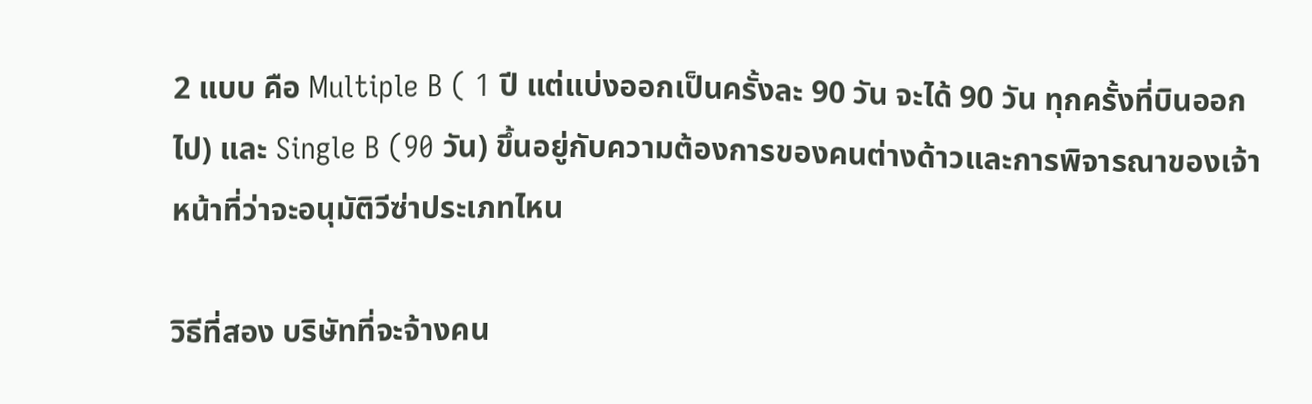2 แบบ คือ Multiple B ( 1 ปี แต่แบ่งออกเป็นครั้งละ 90 วัน จะได้ 90 วัน ทุกครั้งที่บินออกไป) และ Single B (90 วัน) ขึ้นอยู่กับความต้องการของคนต่างด้าวและการพิจารณาของเจ้าหน้าที่ว่าจะอนุมัติวีซ่าประเภทไหน

วิธีที่สอง บริษัทที่จะจ้างคน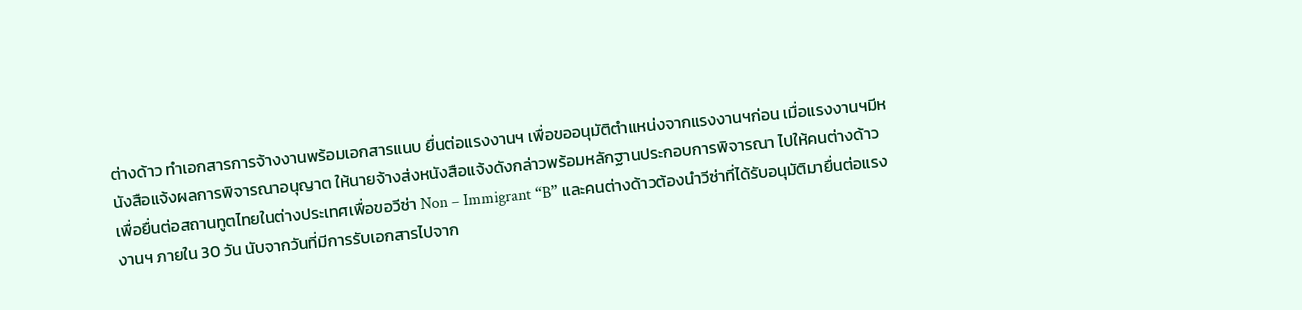ต่างด้าว ทำเอกสารการจ้างงานพร้อมเอกสารแนบ ยื่นต่อแรงงานฯ เพื่อขออนุมัติตำแหน่งจากแรงงานฯก่อน เมื่อแรงงานฯมีหนังสือแจ้งผลการพิจารณาอนุญาต ให้นายจ้างส่งหนังสือแจ้งดังกล่าวพร้อมหลักฐานประกอบการพิจารณา ไปให้คนต่างด้าวเพื่อยื่นต่อสถานทูตไทยในต่างประเทศเพื่อขอวีซ่า Non – Immigrant “B” และคนต่างด้าวต้องนำวีซ่าที่ได้รับอนุมัติมายื่นต่อแรงงานฯ ภายใน 30 วัน นับจากวันที่มีการรับเอกสารไปจาก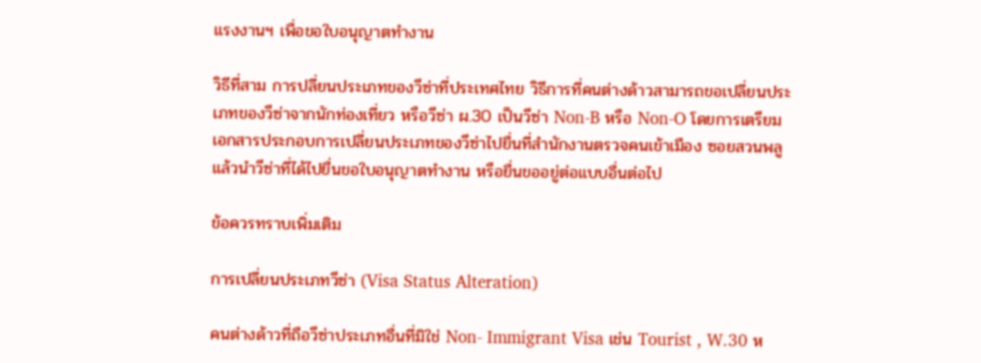แรงงานฯ เพื่อขอใบอนุญาตทำงาน

วิธีที่สาม การปลี่ยนประเภทของวีซ่าที่ประเทศไทย วิธีการที่คนต่างด้าวสามารถขอเปลี่ยนประเภทของวีซ่าจากนักท่องเที่ยว หรือวีซ่า ผ.30 เป็นวีซ่า Non-B หรือ Non-O โดยการเตรียมเอกสารประกอบการเปลี่ยนประเภทของวีซ่าไปยื่นที่สำนักงานตรวจคนเข้าเมือง ซอยสวนพลู แล้วนำวีซ่าที่ได้ไปยื่นขอใบอนุญาตทำงาน หรือยื่นขออยู่ต่อแบบอื่นต่อไป

ข้อควรทราบเพิ่มเติม

การเปลี่ยนประเภทวีซ่า (Visa Status Alteration)

คนต่างด้าวที่ถือวีซ่าประเภทอื่นที่มิใช่ Non- Immigrant Visa เช่น Tourist , W.30 ห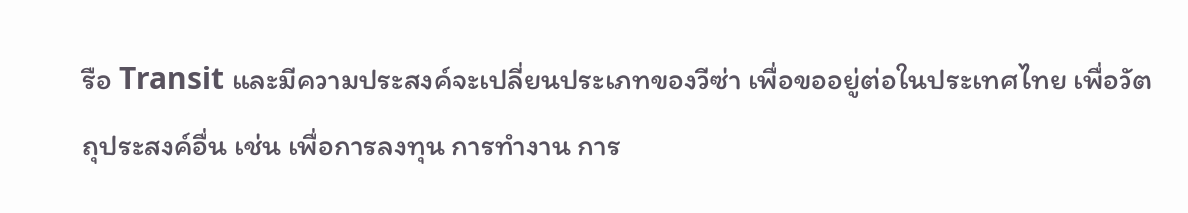รือ Transit และมีความประสงค์จะเปลี่ยนประเภทของวีซ่า เพื่อขออยู่ต่อในประเทศไทย เพื่อวัตถุประสงค์อื่น เช่น เพื่อการลงทุน การทำงาน การ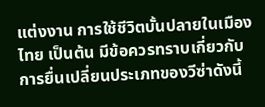แต่งงาน การใช้ชีวิตบั้นปลายในเมืองไทย เป็นต้น มีข้อควรทราบเกี่ยวกับการยื่นเปลี่ยนประเภทของวีซ่าดังนี้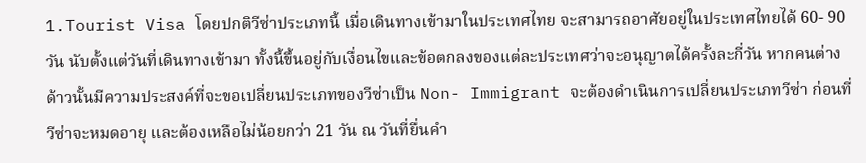1.Tourist Visa โดยปกติวีซ่าประเภทนี้ เมื่อเดินทางเข้ามาในประเทศไทย จะสามารถอาศัยอยู่ในประเทศไทยได้ 60- 90 วัน นับตั้งแต่วันที่เดินทางเข้ามา ทั้งนี้ขึ้นอยู่กับเงื่อนไขและข้อตกลงของแต่ละประเทศว่าจะอนุญาตได้ครั้งละกี่วัน หากคนต่างด้าวนั้นมีความประสงค์ที่จะขอเปลี่ยนประเภทของวีซ่าเป็น Non- Immigrant จะต้องดำเนินการเปลี่ยนประเภทวีซ่า ก่อนที่วีซ่าจะหมดอายุ และต้องเหลือไม่น้อยกว่า 21 วัน ณ วันที่ยื่นคำ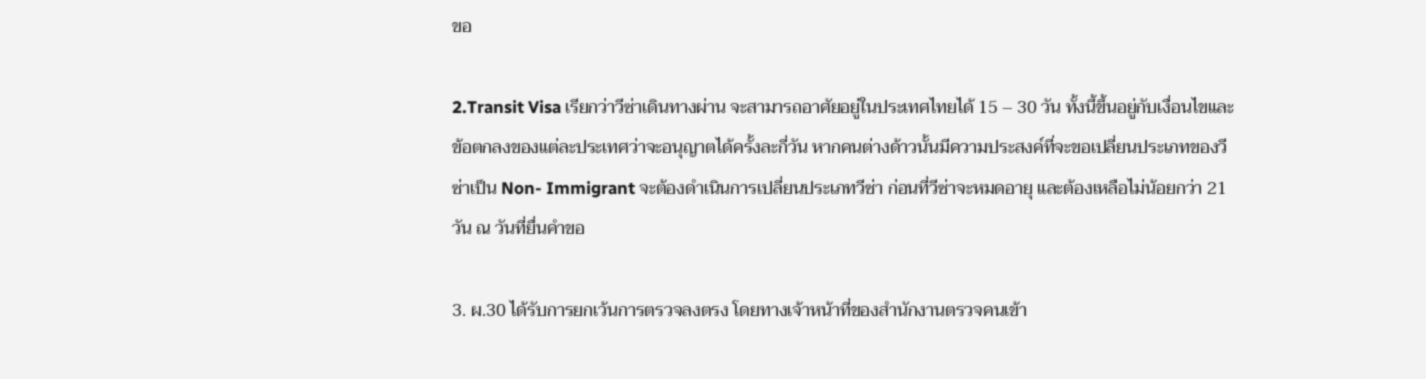ขอ

2.Transit Visa เรียกว่าวีซ่าเดินทางผ่าน จะสามารถอาศัยอยู่ในประเทศไทยได้ 15 – 30 วัน ทั้งนี้ขึ้นอยู่กับเงื่อนไขและข้อตกลงของแต่ละประเทศว่าจะอนุญาตได้ครั้งละกี่วัน หากคนต่างด้าวนั้นมีความประสงค์ที่จะขอเปลี่ยนประเภทของวีซ่าเป็น Non- Immigrant จะต้องดำเนินการเปลี่ยนประเภทวีซ่า ก่อนที่วีซ่าจะหมดอายุ และต้องเหลือไม่น้อยกว่า 21 วัน ณ วันที่ยื่นคำขอ

3. ผ.30 ได้รับการยกเว้นการตรวจลงตรง โดยทางเจ้าหน้าที่ของสำนักงานตรวจคนเข้า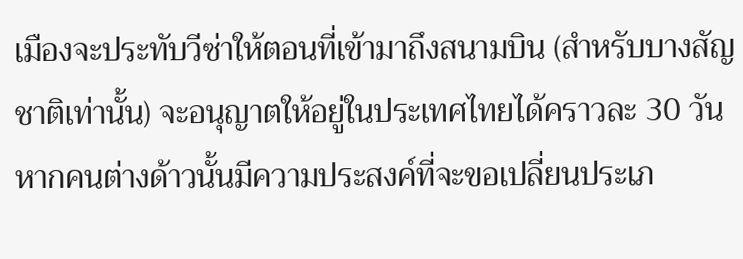เมืองจะประทับวีซ่าให้ตอนที่เข้ามาถึงสนามบิน (สำหรับบางสัญชาติเท่านั้น) จะอนุญาตให้อยู่ในประเทศไทยได้คราวละ 30 วัน หากคนต่างด้าวนั้นมีความประสงค์ที่จะขอเปลี่ยนประเภ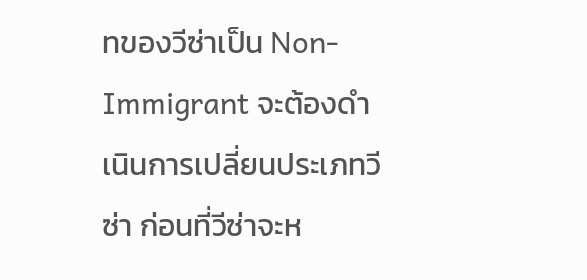ทของวีซ่าเป็น Non- Immigrant จะต้องดำเนินการเปลี่ยนประเภทวีซ่า ก่อนที่วีซ่าจะห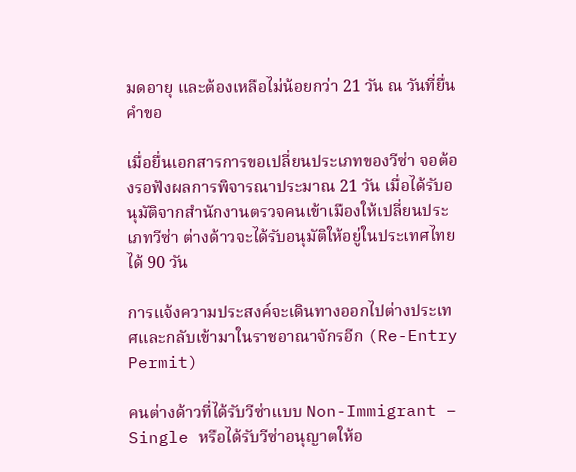มดอายุ และต้องเหลือไม่น้อยกว่า 21 วัน ณ วันที่ยื่นคำขอ

เมื่อยื่นเอกสารการขอเปลี่ยนประเภทของวีซ่า จอต้องรอฟังผลการพิจารณาประมาณ 21 วัน เมื่อได้รับอนุมัติจากสำนักงานตรวจคนเข้าเมืองให้เปลี่ยนประเภทวีซ่า ต่างด้าวจะได้รับอนุมัติให้อยู่ในประเทศไทยได้ 90 วัน

การแจ้งความประสงค์จะเดินทางออกไปต่างประเทศและกลับเข้ามาในราชอาณาจักรอีก (Re-Entry Permit)

คนต่างด้าวที่ได้รับวีซ่าแบบ Non-Immigrant – Single หรือได้รับวีซ่าอนุญาตให้อ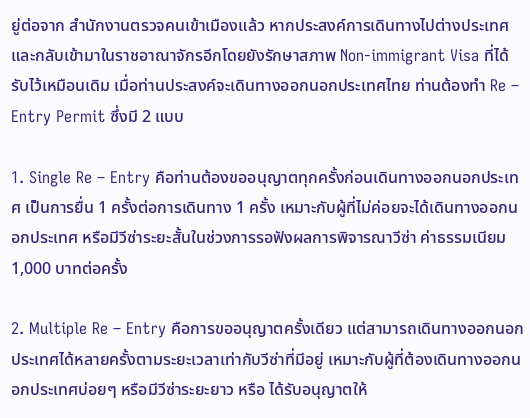ยู่ต่อจาก สำนักงานตรวจคนเข้าเมืองแล้ว หากประสงค์การเดินทางไปต่างประเทศและกลับเข้ามาในราชอาณาจักรอีกโดยยังรักษาสภาพ Non-immigrant Visa ที่ได้รับไว้เหมือนเดิม เมื่อท่านประสงค์จะเดินทางออกนอกประเทศไทย ท่านต้องทำ Re – Entry Permit ซึ่งมี 2 แบบ

1. Single Re – Entry คือท่านต้องขออนุญาตทุกครั้งก่อนเดินทางออกนอกประเทศ เป็นการยื่น 1 ครั้งต่อการเดินทาง 1 ครั้ง เหมาะกับผู้ที่ไม่ค่อยจะได้เดินทางออกนอกประเทศ หรือมีวีซ่าระยะสั้นในช่วงการรอฟังผลการพิจารณาวีซ่า ค่าธรรมเนียม 1,000 บาทต่อครั้ง

2. Multiple Re – Entry คือการขออนุญาตครั้งเดียว แต่สามารถเดินทางออกนอกประเทศได้หลายครั้งตามระยะเวลาเท่ากับวีซ่าที่มีอยู่ เหมาะกับผู้ที่ต้องเดินทางออกนอกประเทศบ่อยๆ หรือมีวีซ่าระยะยาว หรือ ได้รับอนุญาตให้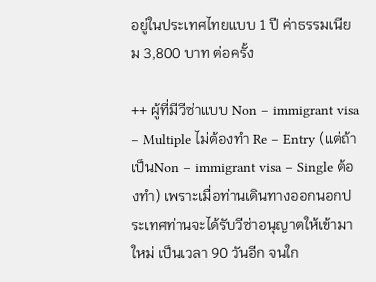อยู่ในประเทศไทยแบบ 1 ปี ค่าธรรมเนียม 3,800 บาท ต่อครั้ง

++ ผู้ที่มีวีซ่าแบบ Non – immigrant visa – Multiple ไม่ต้องทำ Re – Entry (แต่ถ้าเป็นNon – immigrant visa – Single ต้องทำ) เพราะเมื่อท่านเดินทางออกนอกประเทศท่านจะได้รับวีซ่าอนุญาตให้เข้ามาใหม่ เป็นเวลา 90 วันอีก จนใก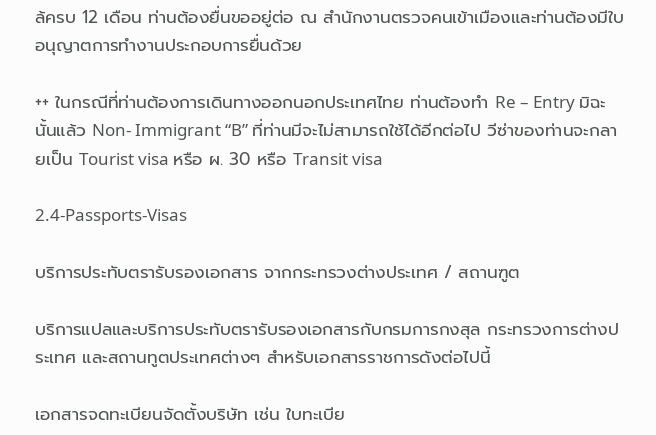ล้ครบ 12 เดือน ท่านต้องยื่นขออยู่ต่อ ณ สำนักงานตรวจคนเข้าเมืองและท่านต้องมีใบอนุญาตการทำงานประกอบการยื่นด้วย

++ ในกรณีที่ท่านต้องการเดินทางออกนอกประเทศไทย ท่านต้องทำ Re – Entry มิฉะนั้นแล้ว Non- Immigrant “B” ที่ท่านมีจะไม่สามารถใช้ได้อีกต่อไป วีซ่าของท่านจะกลายเป็น Tourist visa หรือ ผ. 30 หรือ Transit visa

2.4-Passports-Visas

บริการประทับตรารับรองเอกสาร จากกระทรวงต่างประเทศ / สถานฑูต

บริการแปลและบริการประทับตรารับรองเอกสารกับกรมการกงสุล กระทรวงการต่างประเทศ และสถานทูตประเทศต่างๆ สำหรับเอกสารราชการดังต่อไปนี้

เอกสารจดทะเบียนจัดตั้งบริษัท เช่น ใบทะเบีย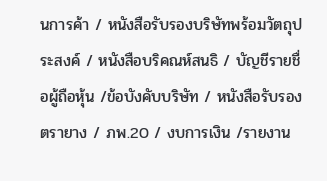นการค้า / หนังสือรับรองบริษัทพร้อมวัตถุประสงค์ / หนังสือบริคณห์สนธิ / บัญชีรายชื่อผู้ถือหุ้น /ข้อบังคับบริษัท / หนังสือรับรองตรายาง / ภพ.20 / งบการเงิน /รายงาน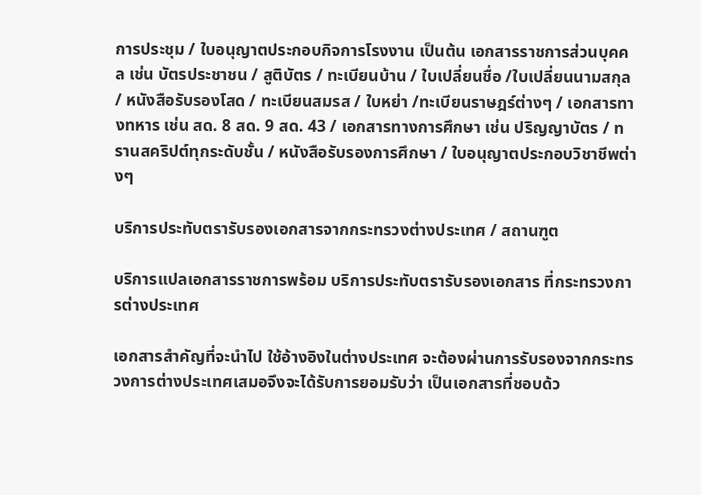การประชุม / ใบอนุญาตประกอบกิจการโรงงาน เป็นต้น เอกสารราชการส่วนบุคคล เช่น บัตรประชาชน / สูติบัตร / ทะเบียนบ้าน / ใบเปลี่ยนชื่อ /ใบเปลี่ยนนามสกุล / หนังสือรับรองโสด / ทะเบียนสมรส / ใบหย่า /ทะเบียนราษฎร์ต่างๆ / เอกสารทางทหาร เช่น สด. 8 สด. 9 สด. 43 / เอกสารทางการศึกษา เช่น ปริญญาบัตร / ทรานสคริปต์ทุกระดับชั้น / หนังสือรับรองการศึกษา / ใบอนุญาตประกอบวิชาชีพต่างๆ

บริการประทับตรารับรองเอกสารจากกระทรวงต่างประเทศ / สถานฑูต

บริการแปลเอกสารราชการพร้อม บริการประทับตรารับรองเอกสาร ที่กระทรวงการต่างประเทศ

เอกสารสำคัญที่จะนำไป ใช้อ้างอิงในต่างประเทศ จะต้องผ่านการรับรองจากกระทรวงการต่างประเทศเสมอจึงจะได้รับการยอมรับว่า เป็นเอกสารที่ชอบด้ว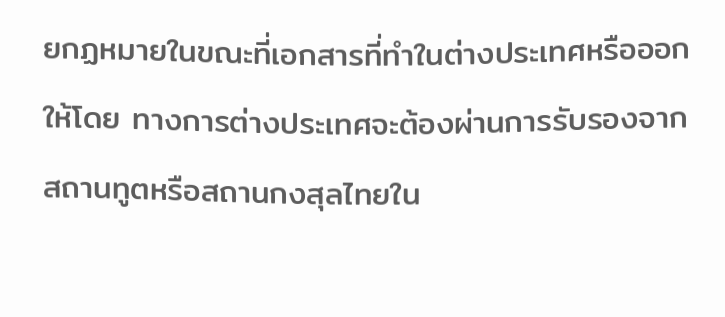ยกฏหมายในขณะที่เอกสารที่ทำในต่างประเทศหรือออกให้โดย ทางการต่างประเทศจะต้องผ่านการรับรองจากสถานทูตหรือสถานกงสุลไทยใน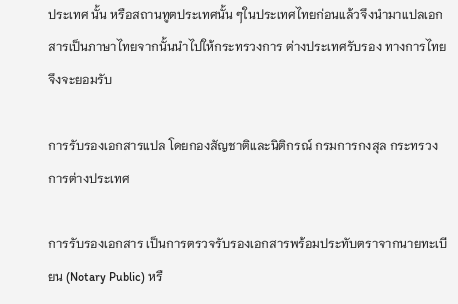ประเทศ นั้น หรือสถานทูตประเทศนั้น ๆในประเทศไทยก่อนแล้วจึงนำมาแปลเอกสารเป็นภาษาไทยจากนั้นนำไปให้กระทรวงการ ต่างประเทศรับรอง ทางการไทยจึงจะยอมรับ

การรับรองเอกสารแปล โดยกองสัญชาติและนิติกรณ์ กรมการกงสุล กระทรวงการต่างประเทศ

การรับรองเอกสาร เป็นการตรวจรับรองเอกสารพร้อมประทับตราจากนายทะเบียน (Notary Public) หรื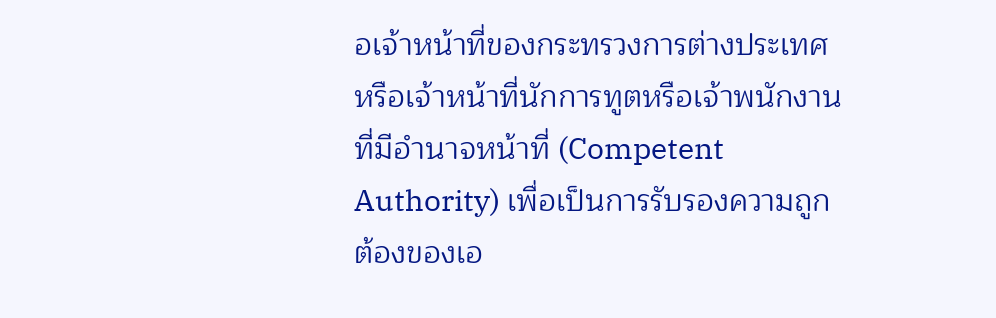อเจ้าหน้าที่ของกระทรวงการต่างประเทศ หรือเจ้าหน้าที่นักการทูตหรือเจ้าพนักงานที่มีอำนาจหน้าที่ (Competent Authority) เพื่อเป็นการรับรองความถูกต้องของเอ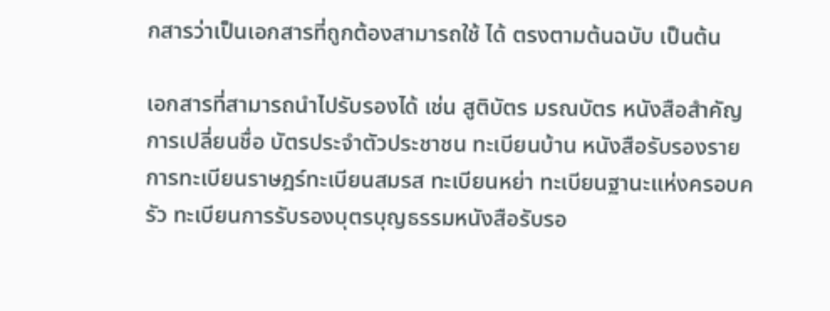กสารว่าเป็นเอกสารที่ถูกต้องสามารถใช้ ได้ ตรงตามต้นฉบับ เป็นต้น

เอกสารที่สามารถนำไปรับรองได้ เช่น สูติบัตร มรณบัตร หนังสือสำคัญการเปลี่ยนชื่อ บัตรประจำตัวประชาชน ทะเบียนบ้าน หนังสือรับรองรายการทะเบียนราษฎร์ทะเบียนสมรส ทะเบียนหย่า ทะเบียนฐานะแห่งครอบครัว ทะเบียนการรับรองบุตรบุญธรรมหนังสือรับรอ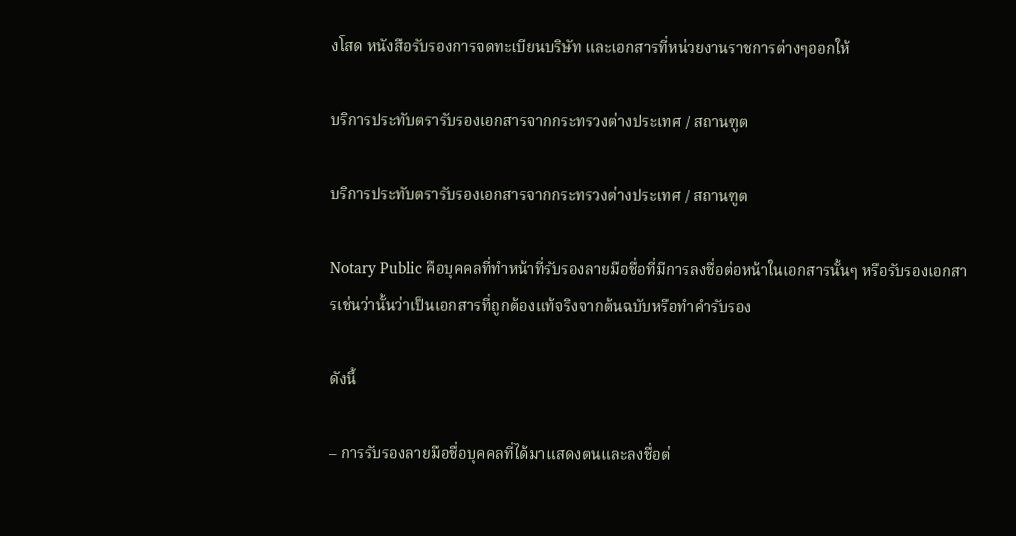งโสด หนังสือรับรองการจดทะเบียนบริษัท และเอกสารที่หน่วยงานราชการต่างๆออกให้

บริการประทับตรารับรองเอกสารจากกระทรวงต่างประเทศ / สถานฑูต

บริการประทับตรารับรองเอกสารจากกระทรวงต่างประเทศ / สถานฑูต

Notary Public คือบุคคลที่ทำหน้าที่รับรองลายมือชื่อที่มีการลงชื่อต่อหน้าในเอกสารนั้นๆ หรือรับรองเอกสารเช่นว่านั้นว่าเป็นเอกสารที่ถูกต้องแท้จริงจากต้นฉบับหรือทำคำรับรอง

ดังนี้

– การรับรองลายมือชื่อบุคคลที่ได้มาแสดงตนและลงชื่อต่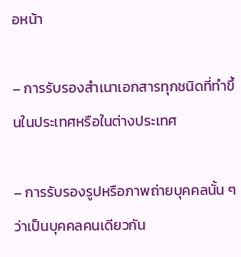อหน้า

– การรับรองสำเนาเอกสารทุกชนิดที่ทำขึ้นในประเทศหรือในต่างประเทศ

– การรับรองรูปหรือภาพถ่ายบุคคลนั้น ๆ ว่าเป็นบุคคลคนเดียวกัน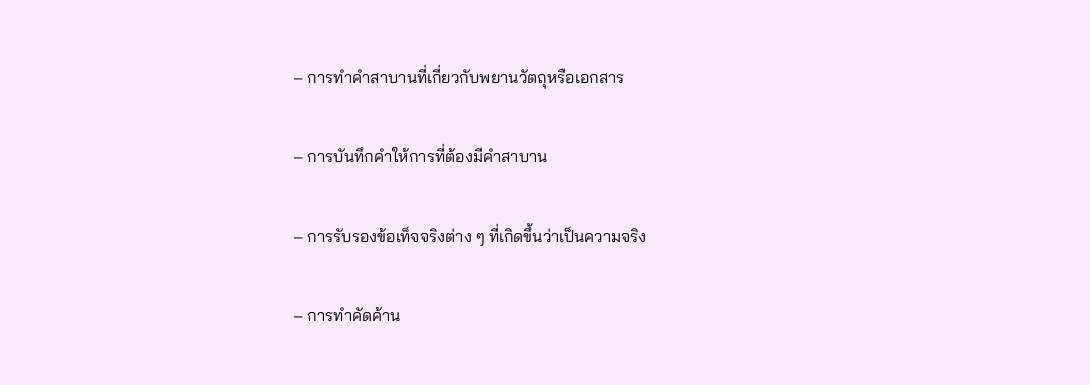– การทำคำสาบานที่เกี่ยวกับพยานวัตถุหรือเอกสาร

– การบันทึกคำให้การที่ต้องมีคำสาบาน

– การรับรองข้อเท็จจริงต่าง ๆ ที่เกิดขึ้นว่าเป็นความจริง

– การทำคัดค้าน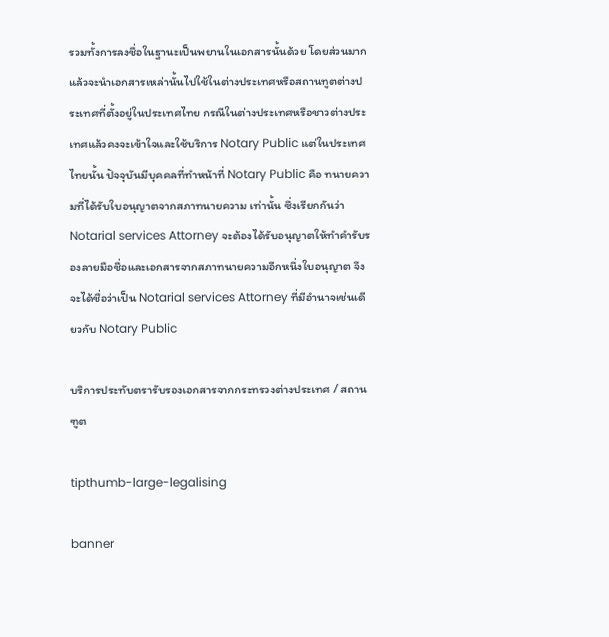รวมทั้งการลงชื่อในฐานะเป็นพยานในเอกสารนั้นด้วย โดยส่วนมากแล้วจะนำเอกสารเหล่านั้นไปใช้ในต่างประเทศหรือสถานทูตต่างประเทศที่ตั้งอยู่ในประเทศไทย กรณีในต่างประเทศหรือชาวต่างประเทศแล้วคงจะเข้าใจและใช้บริการ Notary Public แต่ในประเทศไทยนั้น ปัจจุบันมีบุคคลที่ทำหน้าที่ Notary Public คือ ทนายความที่ได้รับใบอนุญาตจากสภาทนายความ เท่านั้น ซึ่งเรียกกันว่า Notarial services Attorney จะต้องได้รับอนุญาตให้ทำคำรับรองลายมือชื่อและเอกสารจากสภาทนายความอีกหนึ่งใบอนุญาต จึงจะได้ชื่อว่าเป็น Notarial services Attorney ที่มีอำนาจเช่นเดียวกับ Notary Public

บริการประทับตรารับรองเอกสารจากกระทรวงต่างประเทศ / สถานฑูต

tipthumb-large-legalising

banner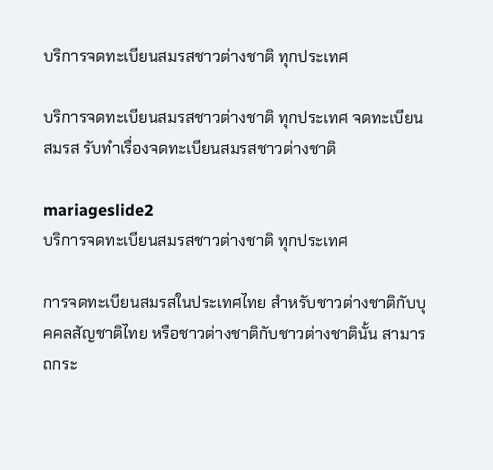บริการจดทะเบียนสมรสชาวต่างชาติ ทุกประเทศ

บริการจดทะเบียนสมรสชาวต่างชาติ ทุกประเทศ จดทะเบียนสมรส รับทำเรื่องจดทะเบียนสมรสชาวต่างชาติ

mariageslide2
บริการจดทะเบียนสมรสชาวต่างชาติ ทุกประเทศ

การจดทะเบียนสมรสในประเทศไทย สำหรับชาวต่างชาติกับบุคคลสัญชาติไทย หรือชาวต่างชาติกับชาวต่างชาตินั้น สามารถกระ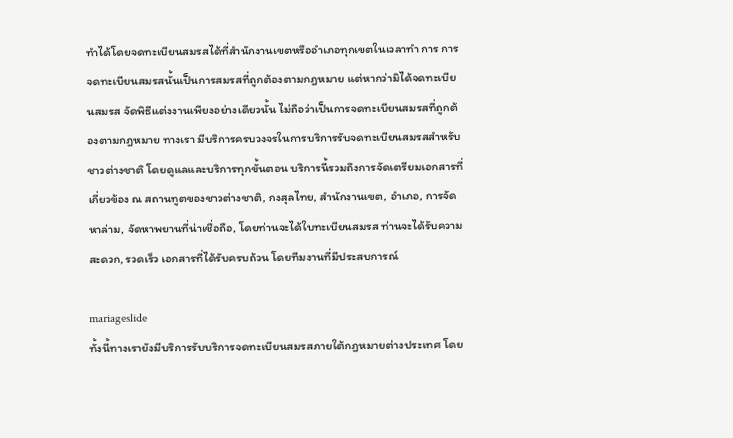ทำได้โดยจดทะเบียนสมรสได้ที่สำนักงานเขตหรืออำเภอทุกเขตในเวลาทำ การ การจดทะเบียนสมรสนั้นเป็นการสมรสที่ถูกต้องตามกฎหมาย แต่หากว่ามิได้จดทะเบียนสมรส จัดพิธีแต่งงานเพียงอย่างเดียวนั้น ไม่ถือว่าเป็นการจดทะเบียนสมรสที่ถูกต้องตามกฎหมาย ทางเรา มีบริการครบวงจรในการบริการรับจดทะเบียนสมรสสำหรับชาวต่างชาติ โดยดูแลและบริการทุกขั้นตอน บริการนี้รวมถึงการจัดเตรียมเอกสารที่เกี่ยวข้อง ณ สถานทูตของชาวต่างชาติ, กงสุลไทย, สำนักงานเขต, อำเภอ, การจัดหาล่าม, จัดหาพยานที่น่าเชื่อถือ, โดยท่านจะได้ใบทะเบียนสมรส ท่านจะได้รับความสะดวก, รวดเร็ว เอกสารที่ได้รับครบถ้วน โดยทีมงานที่มีประสบการณ์

mariageslide
ทั้งนี้ทางเรายังมีบริการรับบริการจดทะเบียนสมรสภายใต้กฎหมายต่างประเทศ โดย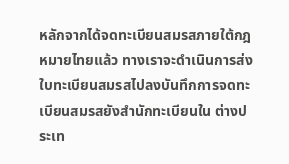หลักจากได้จดทะเบียนสมรสภายใต้กฎหมายไทยแล้ว ทางเราจะดำเนินการส่งใบทะเบียนสมรสไปลงบันทึกการจดทะเบียนสมรสยังสำนักทะเบียนใน ต่างประเท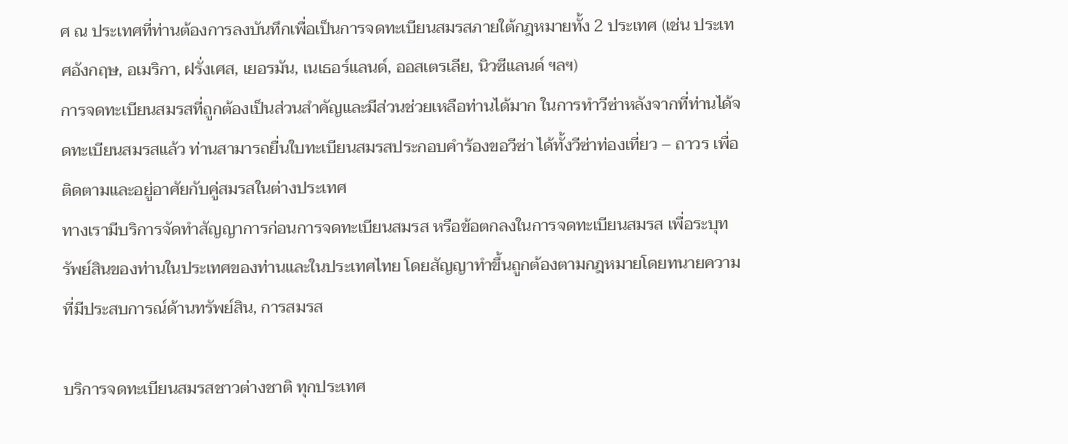ศ ณ ประเทศที่ท่านต้องการลงบันทึกเพื่อเป็นการจดทะเบียนสมรสภายใต้กฎหมายทั้ง 2 ประเทศ (เช่น ประเทศอังกฤษ, อเมริกา, ฝรั่งเศส, เยอรมัน, เนเธอร์แลนด์, ออสเตรเลีย, นิวซีแลนด์ ฯลฯ)
การจดทะเบียนสมรสที่ถูกต้องเป็นส่วนสำคัญและมีส่วนช่วยเหลือท่านได้มาก ในการทำวีซ่าหลังจากที่ท่านได้จดทะเบียนสมรสแล้ว ท่านสามารถยื่นใบทะเบียนสมรสประกอบคำร้องขอวีซ่า ได้ทั้งวีซ่าท่องเที่ยว – ถาวร เพื่อติดตามและอยู่อาศัยกับคู่สมรสในต่างประเทศ
ทางเรามีบริการจัดทำสัญญาการก่อนการจดทะเบียนสมรส หรือข้อตกลงในการจดทะเบียนสมรส เพื่อระบุทรัพย์สินของท่านในประเทศของท่านและในประเทศไทย โดยสัญญาทำขึ้นถูกต้องตามกฎหมายโดยทนายความที่มีประสบการณ์ด้านทรัพย์สิน, การสมรส

บริการจดทะเบียนสมรสชาวต่างชาติ ทุกประเทศ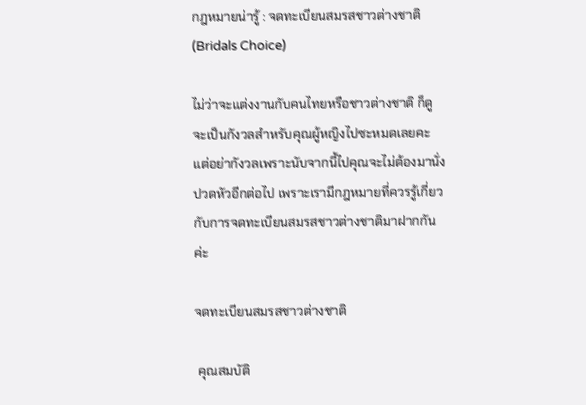กฎหมายน่ารู้ : จดทะเบียนสมรสชาวต่างชาติ (Bridals Choice)

ไม่ว่าจะแต่งงานกับคนไทยหรือชาวต่างชาติ ก็ดูจะเป็นกังวลสำหรับคุณผู้หญิงไปซะหมดเลยคะ แต่อย่ากังวลเพราะนับจากนี้ไปคุณจะไม่ต้องมานั่งปวดหัวอีกต่อไป เพราะเรามีกฎหมายที่ควรรู้เกี่ยวกับการจดทะเบียนสมรสชาวต่างชาติมาฝากกันค่ะ

จดทะเบียนสมรสชาวต่างชาติ

 คุณสมบัติ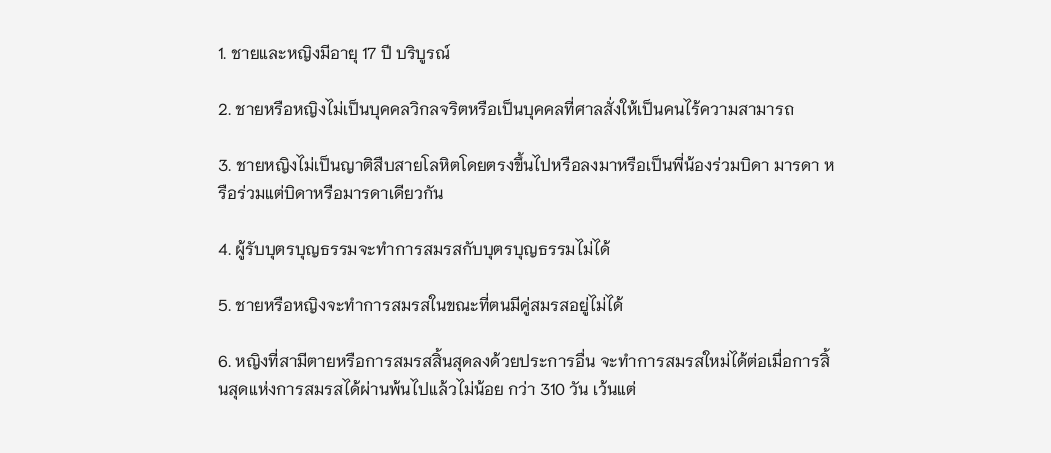1. ชายและหญิงมีอายุ 17 ปี บริบูรณ์

2. ชายหรือหญิงไม่เป็นบุคคลวิกลจริตหรือเป็นบุคคลที่ศาลสั่งให้เป็นคนไร้ความสามารถ

3. ชายหญิงไม่เป็นญาติสืบสายโลหิตโดยตรงขึ้นไปหรือลงมาหรือเป็นพี่น้องร่วมบิดา มารดา หรือร่วมแต่บิดาหรือมารดาเดียวกัน

4. ผู้รับบุตรบุญธรรมจะทำการสมรสกับบุตรบุญธรรมไม่ได้

5. ชายหรือหญิงจะทำการสมรสในขณะที่ตนมีคู่สมรสอยู่ไม่ได้

6. หญิงที่สามีตายหรือการสมรสสิ้นสุดลงด้วยประการอื่น จะทำการสมรสใหม่ได้ต่อเมื่อการสิ้นสุดแห่งการสมรสได้ผ่านพ้นไปแล้วไม่น้อย กว่า 310 วัน เว้นแต่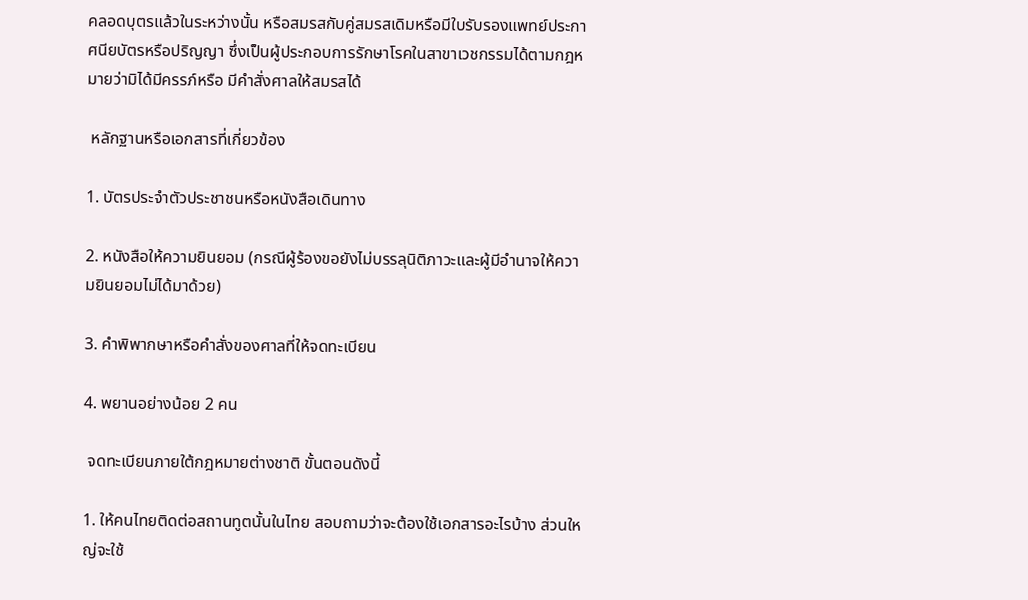คลอดบุตรแล้วในระหว่างนั้น หรือสมรสกับคู่สมรสเดิมหรือมีใบรับรองแพทย์ประกาศนียบัตรหรือปริญญา ซึ่งเป็นผู้ประกอบการรักษาโรคในสาขาเวชกรรมได้ตามกฎหมายว่ามิได้มีครรภ์หรือ มีคำสั่งศาลให้สมรสได้

 หลักฐานหรือเอกสารที่เกี่ยวข้อง

1. บัตรประจำตัวประชาชนหรือหนังสือเดินทาง

2. หนังสือให้ความยินยอม (กรณีผู้ร้องขอยังไม่บรรลุนิติภาวะและผู้มีอำนาจให้ความยินยอมไม่ได้มาด้วย)

3. คำพิพากษาหรือคำสั่งของศาลที่ให้จดทะเบียน

4. พยานอย่างน้อย 2 คน

 จดทะเบียนภายใต้กฎหมายต่างชาติ ขั้นตอนดังนี้

1. ให้คนไทยติดต่อสถานทูตนั้นในไทย สอบถามว่าจะต้องใช้เอกสารอะไรบ้าง ส่วนใหญ่จะใช้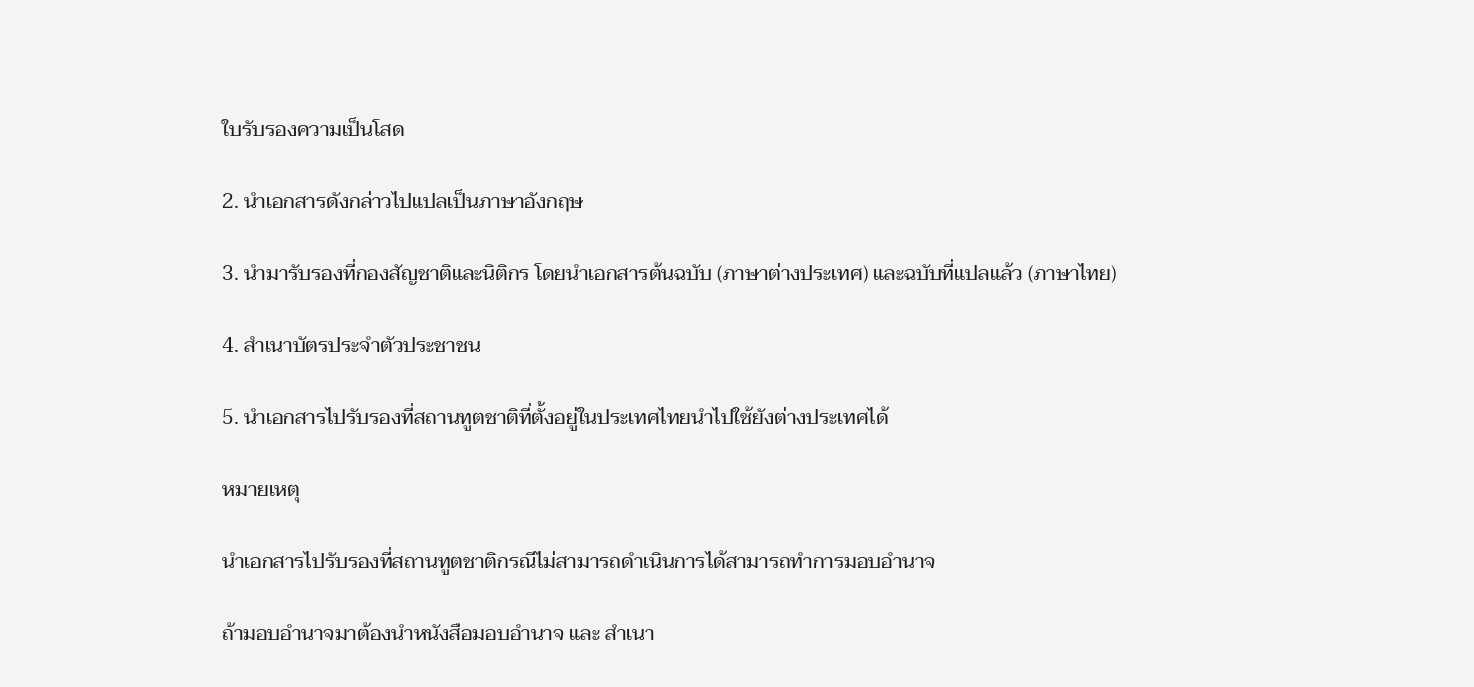ใบรับรองความเป็นโสด

2. นำเอกสารดังกล่าวไปแปลเป็นภาษาอังกฤษ

3. นำมารับรองที่กองสัญชาติและนิติกร โดยนำเอกสารต้นฉบับ (ภาษาต่างประเทศ) และฉบับที่แปลแล้ว (ภาษาไทย)

4. สำเนาบัตรประจำตัวประชาชน

5. นำเอกสารไปรับรองที่สถานทูตชาติที่ตั้งอยู่ในประเทศไทยนำไปใช้ยังต่างประเทศได้

หมายเหตุ

นำเอกสารไปรับรองที่สถานทูตชาติกรณีไม่สามารถดำเนินการได้สามารถทำการมอบอำนาจ

ถ้ามอบอำนาจมาต้องนำหนังสือมอบอำนาจ และ สำเนา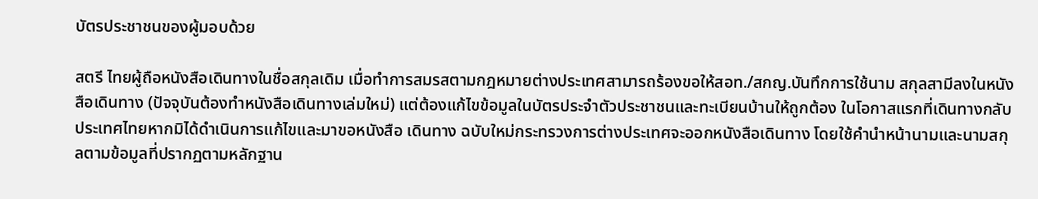บัตรประชาชนของผู้มอบด้วย

สตรี ไทยผู้ถือหนังสือเดินทางในชื่อสกุลเดิม เมื่อทำการสมรสตามกฎหมายต่างประเทศสามารถร้องขอให้สอท./สกญ.บันทึกการใช้นาม สกุลสามีลงในหนังสือเดินทาง (ปัจจุบันต้องทำหนังสือเดินทางเล่มใหม่) แต่ต้องแก้ไขข้อมูลในบัตรประจำตัวประชาชนและทะเบียนบ้านให้ถูกต้อง ในโอกาสแรกที่เดินทางกลับประเทศไทยหากมิได้ดำเนินการแก้ไขและมาขอหนังสือ เดินทาง ฉบับใหม่กระทรวงการต่างประเทศจะออกหนังสือเดินทาง โดยใช้คำนำหน้านามและนามสกุลตามข้อมูลที่ปรากฏตามหลักฐาน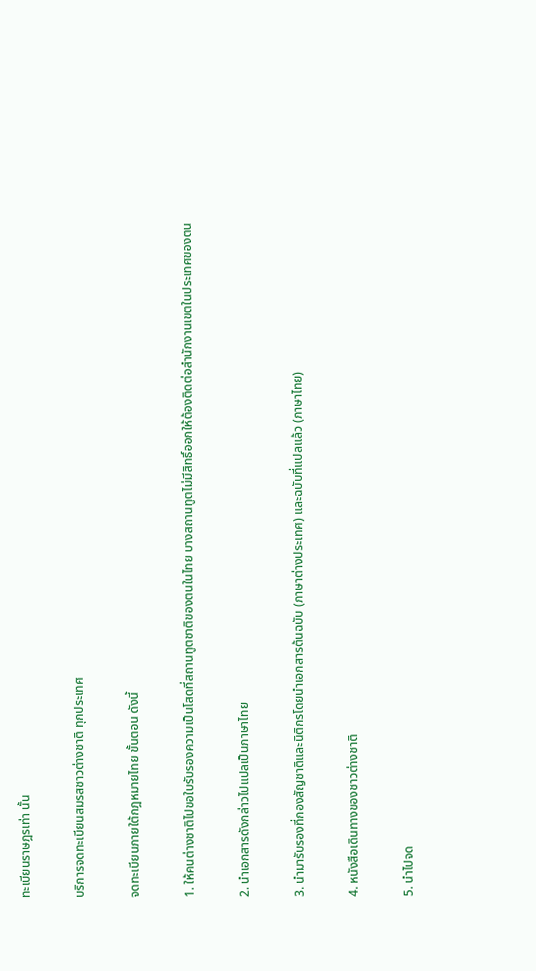ทะเบียนราษฎรเท่า นั้น

บริการจดทะเบียนสมรสชาวต่างชาติ ทุกประเทศ

จดทะเบียนภายใต้กฎหมายไทย ขั้นตอน ดังนี้

1. ให้คนต่างชาติไปขอใบรับรองความเป็นโสดที่สถานทูตชาติของตนในไทย บางสถานทูตไม่มีสิทธิ์ออกให้ต้องติดต่อสำนักงานเขตในประเทศของตน

2. นำเอกสารดังกล่าวไปแปลเป็นภาษาไทย

3. นำมารับรองที่กองสัญชาติและนิติกรโดยนำเอกสารต้นฉบับ (ภาษาต่างประเทศ) และฉบับที่แปลแล้ว (ภาษาไทย)

4. หนังสือเดินทางของชาวต่างชาติ

5. นำไปจด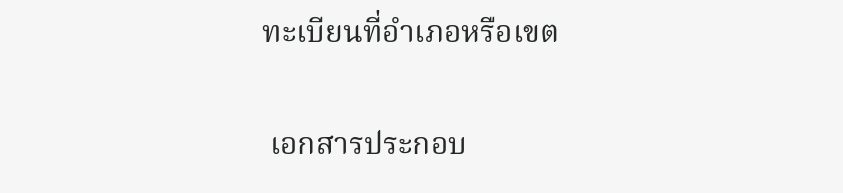ทะเบียนที่อำเภอหรือเขต

 เอกสารประกอบ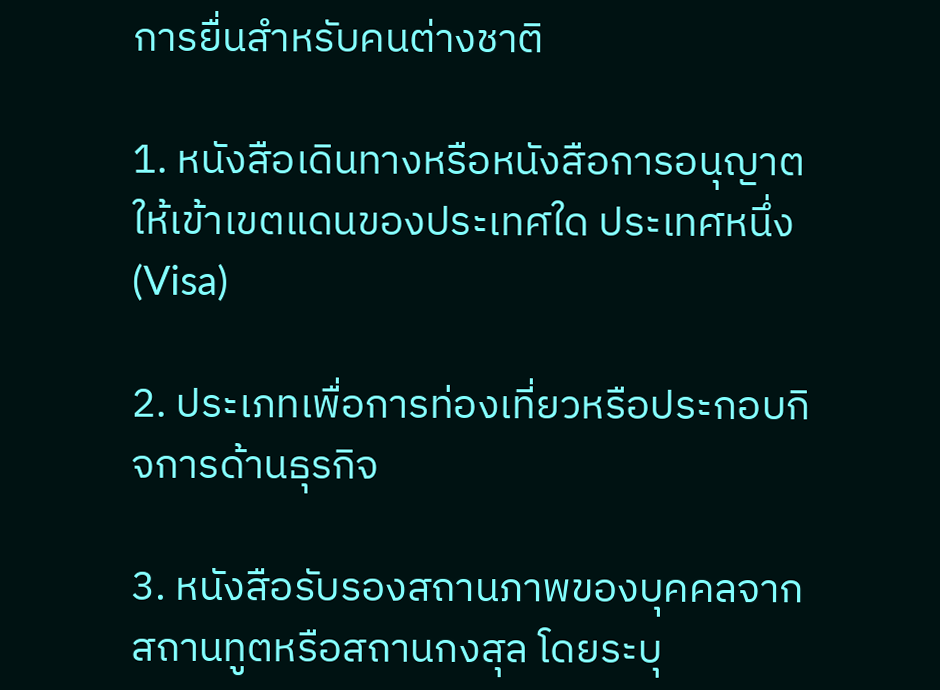การยื่นสำหรับคนต่างชาติ

1. หนังสือเดินทางหรือหนังสือการอนุญาตให้เข้าเขตแดนของประเทศใด ประเทศหนึ่ง (Visa)

2. ประเภทเพื่อการท่องเที่ยวหรือประกอบกิจการด้านธุรกิจ

3. หนังสือรับรองสถานภาพของบุคคลจากสถานทูตหรือสถานกงสุล โดยระบุ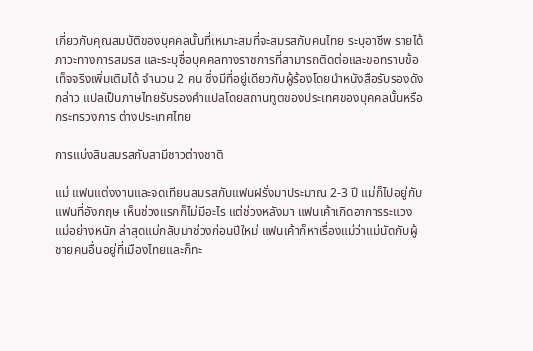เกี่ยวกับคุณสมบัติของบุคคลนั้นที่เหมาะสมที่จะสมรสกับคนไทย ระบุอาชีพ รายได้ ภาวะทางการสมรส และระบุชื่อบุคคลทางราชการที่สามารถติดต่อและขอทราบข้อเท็จจริงเพิ่มเติมได้ จำนวน 2 คน ซึ่งมีที่อยู่เดียวกับผู้ร้องโดยนำหนังสือรับรองดังกล่าว แปลเป็นภาษไทยรับรองคำแปลโดยสถานทูตของประเทศของบุคคลนั้นหรือกระทรวงการ ต่างประเทศไทย

การแบ่งสินสมรสกับสามีชาวต่างชาติ

แม่ แฟนแต่งงานและจดเทียนสมรสกับแฟนฝรั่งมาประมาณ 2-3 ปี แม่ก็ไปอยู่กับแฟนที่อังกฤษ เห็นช่วงแรกก็ไม่มีอะไร แต่ช่วงหลังมา แฟนเค้าเกิดอาการระแวงแม่อย่างหนัก ล่าสุดแม่กลับมาช่วงก่อนปีใหม่ แฟนเค้าก็หาเรื่องแม่ว่าแม่นัดกับผู้ชายคนอื่นอยู่ที่เมืองไทยและก็ทะ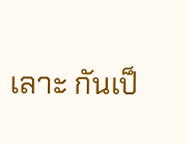เลาะ กันเป็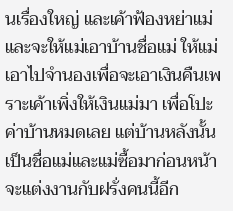นเรื่องใหญ่ และเค้าฟ้องหย่าแม่ และจะให้แม่เอาบ้านชื่อแม่ ให้แม่เอาไปจำนองเพื่อจะเอาเงินคืนเพราะเค้าเพิ่งให้เงินแม่มา เพื่อโปะค่าบ้านหมดเลย แต่บ้านหลังนั้น เป็นชื่อแม่และแม่ซื้อมาก่อนหน้าจะแต่งงานกับฝรั่งคนนี้อีก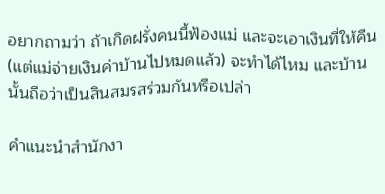อยากถามว่า ถ้าเกิดฝรั่งคนนี้ฟ้องแม่ และจะเอาเงินที่ให้คืน (แต่แม่จ่ายเงินค่าบ้านไปหมดแล้ว) จะทำได้ไหม และบ้านนั้นถือว่าเป็นสินสมรสร่วมกันหรือเปล่า

คำแนะนำสำนักงา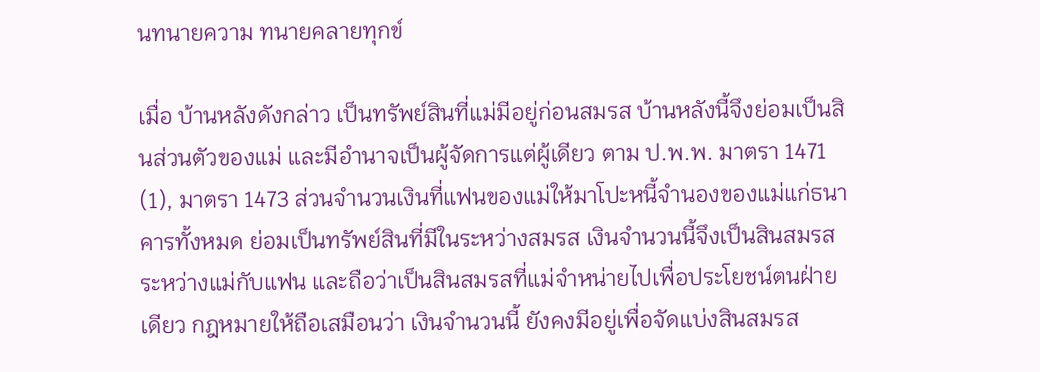นทนายความ ทนายคลายทุกข์

เมื่อ บ้านหลังดังกล่าว เป็นทรัพย์สินที่แม่มีอยู่ก่อนสมรส บ้านหลังนี้จึงย่อมเป็นสินส่วนตัวของแม่ และมีอำนาจเป็นผู้จัดการแต่ผู้เดียว ตาม ป.พ.พ. มาตรา 1471 (1), มาตรา 1473 ส่วนจำนวนเงินที่แฟนของแม่ให้มาโปะหนี้จำนองของแม่แก่ธนาคารทั้งหมด ย่อมเป็นทรัพย์สินที่มีในระหว่างสมรส เงินจำนวนนี้จึงเป็นสินสมรสระหว่างแม่กับแฟน และถือว่าเป็นสินสมรสที่แม่จำหน่ายไปเพื่อประโยชน์ตนฝ่ายเดียว กฎหมายให้ถือเสมือนว่า เงินจำนวนนี้ ยังคงมีอยู่เพื่อจัดแบ่งสินสมรส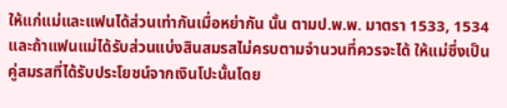ให้แก่แม่และแฟนได้ส่วนเท่ากันเมื่อหย่ากัน นั้น ตามป.พ.พ. มาตรา 1533, 1534 และถ้าแฟนแม่ได้รับส่วนแบ่งสินสมรสไม่ครบตามจำนวนที่ควรจะได้ ให้แม่ซึ่งเป็นคู่สมรสที่ได้รับประโยชน์จากเงินโปะนั้นโดย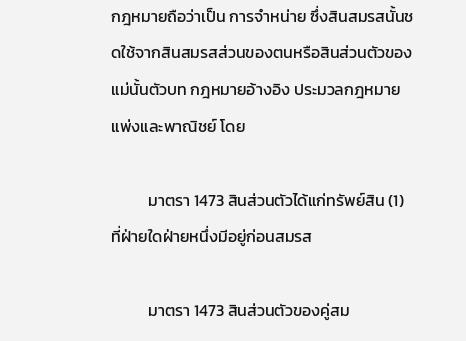กฎหมายถือว่าเป็น การจำหน่าย ซึ่งสินสมรสนั้นชดใช้จากสินสมรสส่วนของตนหรือสินส่วนตัวของแม่นั้นตัวบท กฎหมายอ้างอิง ประมวลกฎหมายแพ่งและพาณิชย์ โดย

          มาตรา 1473 สินส่วนตัวได้แก่ทรัพย์สิน (1) ที่ฝ่ายใดฝ่ายหนึ่งมีอยู่ก่อนสมรส

          มาตรา 1473 สินส่วนตัวของคู่สม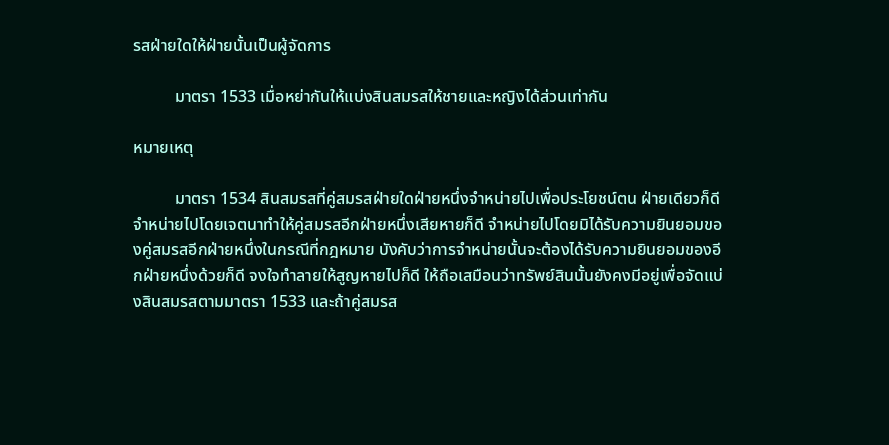รสฝ่ายใดให้ฝ่ายนั้นเป็นผู้จัดการ

          มาตรา 1533 เมื่อหย่ากันให้แบ่งสินสมรสให้ชายและหญิงได้ส่วนเท่ากัน

หมายเหตุ

          มาตรา 1534 สินสมรสที่คู่สมรสฝ่ายใดฝ่ายหนึ่งจำหน่ายไปเพื่อประโยชน์ตน ฝ่ายเดียวก็ดี จำหน่ายไปโดยเจตนาทำให้คู่สมรสอีกฝ่ายหนึ่งเสียหายก็ดี จำหน่ายไปโดยมิได้รับความยินยอมของคู่สมรสอีกฝ่ายหนึ่งในกรณีที่กฎหมาย บังคับว่าการจำหน่ายนั้นจะต้องได้รับความยินยอมของอีกฝ่ายหนึ่งด้วยก็ดี จงใจทำลายให้สูญหายไปก็ดี ให้ถือเสมือนว่าทรัพย์สินนั้นยังคงมีอยู่เพื่อจัดแบ่งสินสมรสตามมาตรา 1533 และถ้าคู่สมรส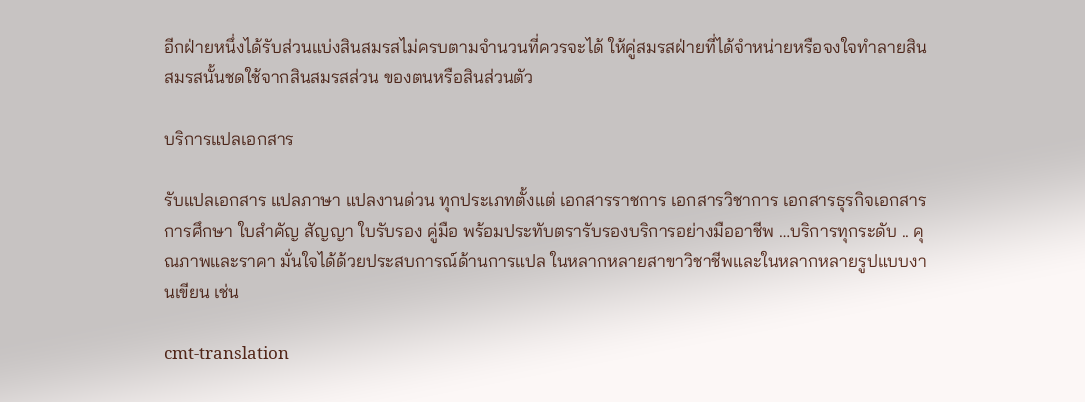อีกฝ่ายหนึ่งได้รับส่วนแบ่งสินสมรสไม่ครบตามจำนวนที่ควรจะได้ ให้คู่สมรสฝ่ายที่ได้จำหน่ายหรือจงใจทำลายสินสมรสนั้นชดใช้จากสินสมรสส่วน ของตนหรือสินส่วนตัว

บริการแปลเอกสาร

รับแปลเอกสาร แปลภาษา แปลงานด่วน ทุกประเภทตั้งแต่ เอกสารราชการ เอกสารวิชาการ เอกสารธุรกิจเอกสารการศึกษา ใบสำคัญ สัญญา ใบรับรอง คู่มือ พร้อมประทับตรารับรองบริการอย่างมืออาชีพ …บริการทุกระดับ .. คุณภาพและราคา มั่นใจได้ด้วยประสบการณ์ด้านการแปล ในหลากหลายสาขาวิชาชีพและในหลากหลายรูปแบบงานเขียน เช่น

cmt-translation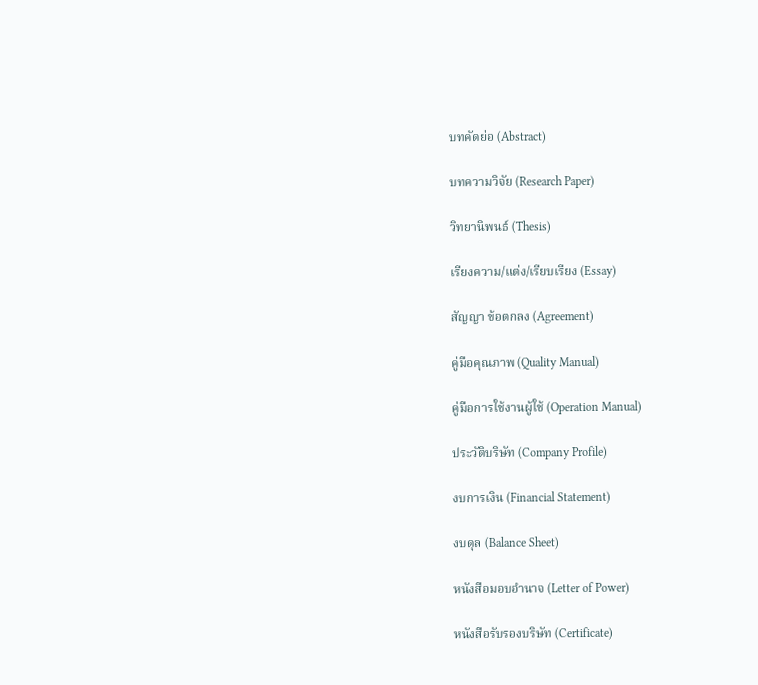บทคัดย่อ (Abstract)

บทความวิจัย (Research Paper)

วิทยานิพนธ์ (Thesis)

เรียงความ/แต่ง/เรียบเรียง (Essay)

สัญญา ข้อตกลง (Agreement)

คู่มือคุณภาพ (Quality Manual)

คู่มือการใช้งานผู้ใช้ (Operation Manual)

ประวัติบริษัท (Company Profile)

งบการเงิน (Financial Statement)

งบดุล (Balance Sheet)

หนังสือมอบอำนาจ (Letter of Power)

หนังสือรับรองบริษัท (Certificate)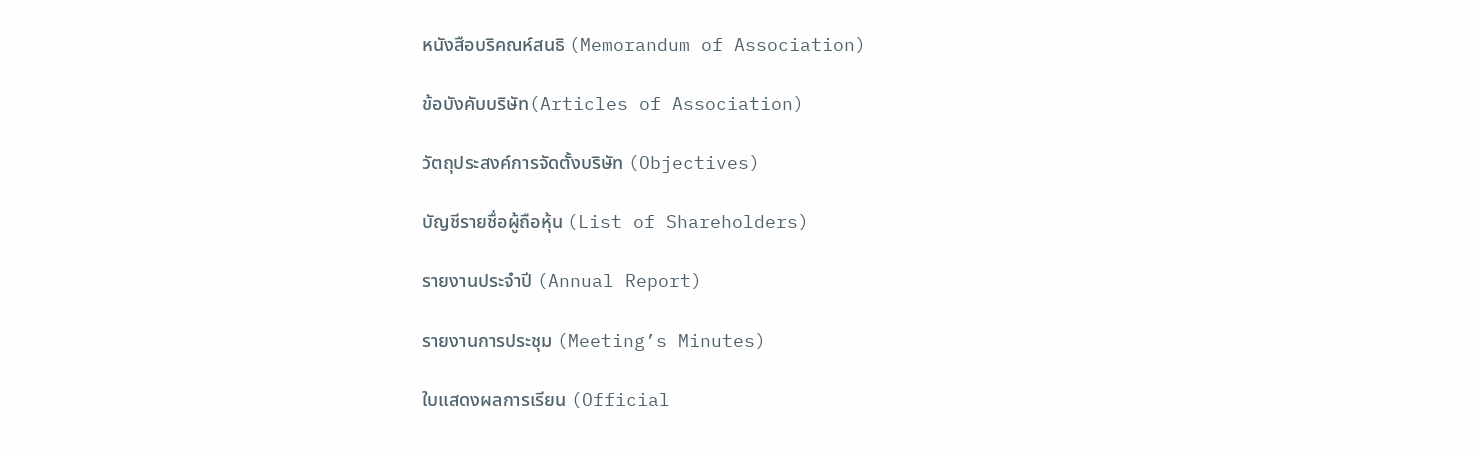หนังสือบริคณห์สนธิ (Memorandum of Association)

ข้อบังคับบริษัท(Articles of Association)

วัตถุประสงค์การจัดตั้งบริษัท (Objectives)

บัญชีรายชื่อผู้ถือหุ้น (List of Shareholders)

รายงานประจำปี (Annual Report)

รายงานการประชุม (Meeting’s Minutes)

ใบแสดงผลการเรียน (Official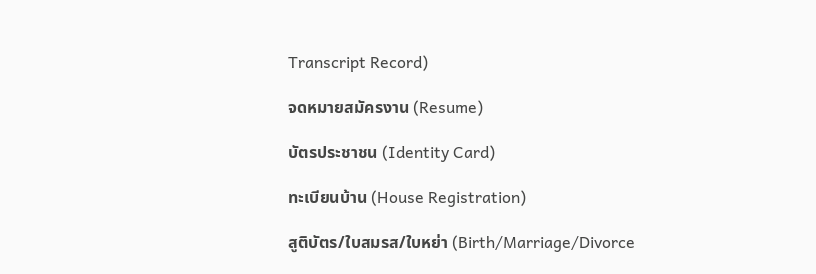Transcript Record)

จดหมายสมัครงาน (Resume)

บัตรประชาชน (Identity Card)

ทะเบียนบ้าน (House Registration)

สูติบัตร/ใบสมรส/ใบหย่า (Birth/Marriage/Divorce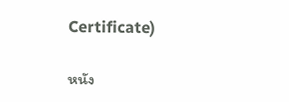Certificate)

หนัง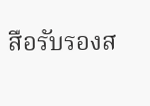สือรับรองส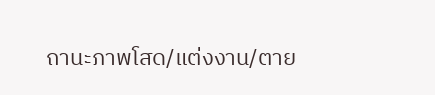ถานะภาพโสด/แต่งงาน/ตาย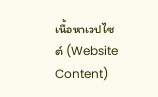เนื้อหาเวปไซต์ (Website Content)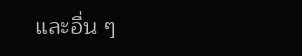และอื่น ๆ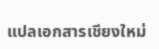แปลเอกสารเชียงใหม่